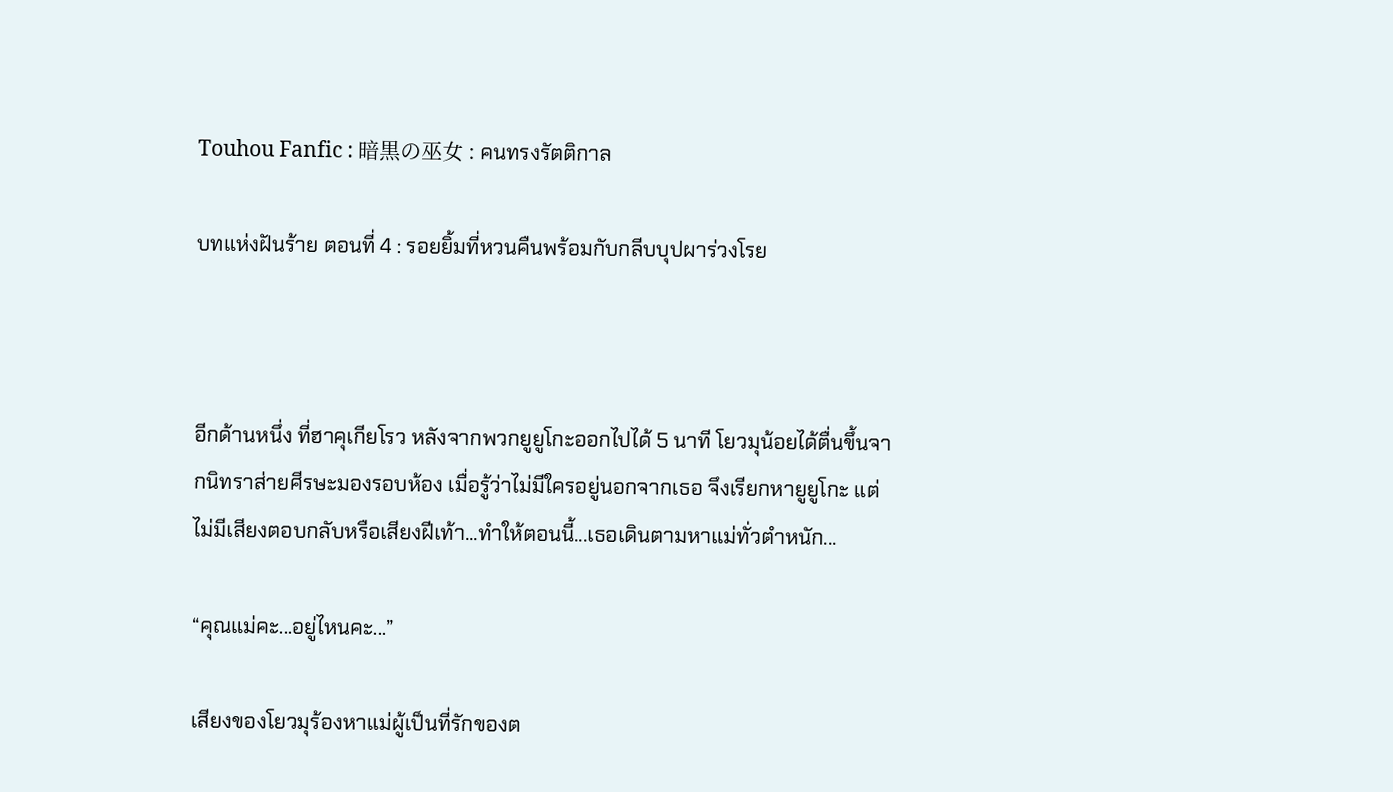Touhou Fanfic : 暗黒の巫女 : คนทรงรัตติกาล

บทแห่งฝันร้าย ตอนที่ 4 : รอยยิ้มที่หวนคืนพร้อมกับกลีบบุปผาร่วงโรย



อีกด้านหนึ่ง ที่ฮาคุเกียโรว หลังจากพวกยูยูโกะออกไปได้ 5 นาที โยวมุน้อยได้ตื่นขึ้นจากนิทราส่ายศีรษะมองรอบห้อง เมื่อรู้ว่าไม่มีใครอยู่นอกจากเธอ จึงเรียกหายูยูโกะ แต่ไม่มีเสียงตอบกลับหรือเสียงฝีเท้า...ทำให้ตอนนี้...เธอเดินตามหาแม่ทั่วตำหนัก...

“คุณแม่คะ...อยู่ไหนคะ...”

เสียงของโยวมุร้องหาแม่ผู้เป็นที่รักของต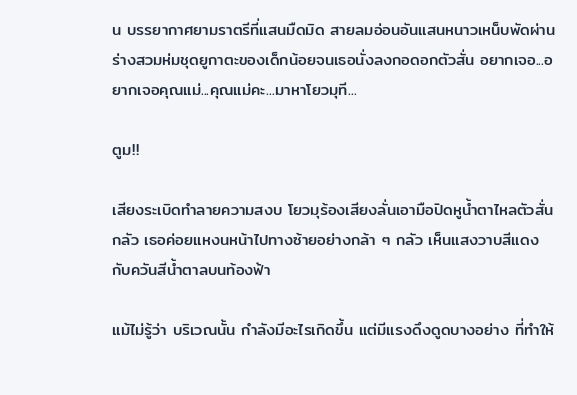น บรรยากาศยามราตรีที่แสนมืดมิด สายลมอ่อนอันแสนหนาวเหน็บพัดผ่านร่างสวมห่มชุดยูกาตะของเด็กน้อยจนเธอนั่งลงกอดอกตัวสั่น อยากเจอ...อยากเจอคุณแม่...คุณแม่คะ...มาหาโยวมุที...

ตูม!!

เสียงระเบิดทำลายความสงบ โยวมุร้องเสียงลั่นเอามือปิดหูน้ำตาไหลตัวสั่นกลัว เธอค่อยแหงนหน้าไปทางซ้ายอย่างกล้า ๆ กลัว เห็นแสงวาบสีแดงกับควันสีน้ำตาลบนท้องฟ้า

แม้ไม่รู้ว่า บริเวณนั้น กำลังมีอะไรเกิดขึ้น แต่มีแรงดึงดูดบางอย่าง ที่ทำให้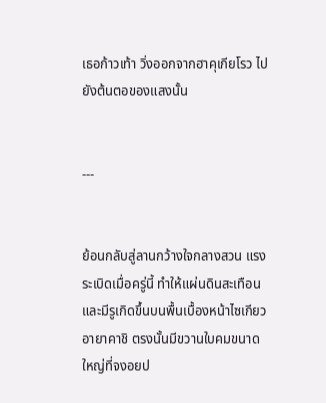เธอก้าวเท้า วิ่งออกจากฮาคุเกียโรว ไปยังต้นตอของแสงนั้น


---


ย้อนกลับสู่ลานกว้างใจกลางสวน แรงระเบิดเมื่อครู่นี้ ทำให้แผ่นดินสะเทือนและมีรูเกิดขึ้นบนพื้นเบื้องหน้าไซเกียวอายาคาชิ ตรงนั้นมีขวานใบคมขนาดใหญ่ที่จงอยป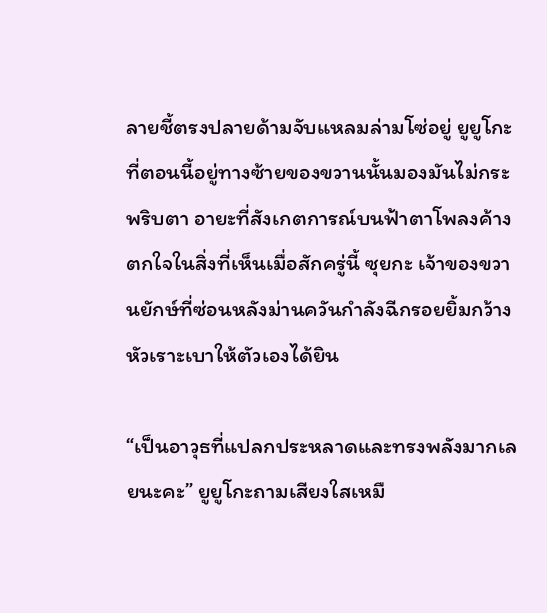ลายชี้ตรงปลายด้ามจับแหลมล่ามโซ่อยู่ ยูยูโกะที่ตอนนี้อยู่ทางซ้ายของขวานนั้นมองมันไม่กระพริบตา อายะที่สังเกตการณ์บนฟ้าตาโพลงค้างตกใจในสิ่งที่เห็นเมื่อสักครู่นี้ ซุยกะ เจ้าของขวานยักษ์ที่ซ่อนหลังม่านควันกำลังฉีกรอยยิ้มกว้างหัวเราะเบาให้ตัวเองได้ยิน

“เป็นอาวุธที่แปลกประหลาดและทรงพลังมากเลยนะคะ” ยูยูโกะถามเสียงใสเหมื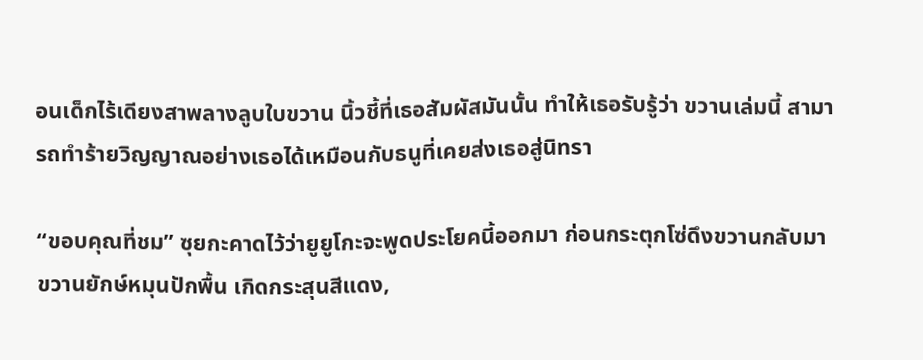อนเด็กไร้เดียงสาพลางลูบใบขวาน นิ้วชี้ที่เธอสัมผัสมันนั้น ทำให้เธอรับรู้ว่า ขวานเล่มนี้ สามารถทำร้ายวิญญาณอย่างเธอได้เหมือนกับธนูที่เคยส่งเธอสู่นิทรา

“ขอบคุณที่ชม” ซุยกะคาดไว้ว่ายูยูโกะจะพูดประโยคนี้ออกมา ก่อนกระตุกโซ่ดึงขวานกลับมา ขวานยักษ์หมุนปักพื้น เกิดกระสุนสีแดง,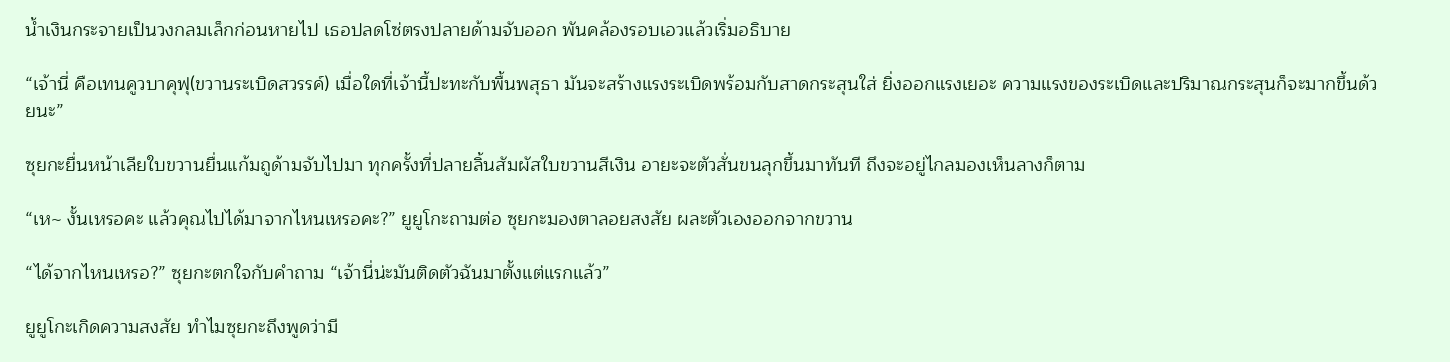น้ำเงินกระจายเป็นวงกลมเล็กก่อนหายไป เธอปลดโซ่ตรงปลายด้ามจับออก พันคล้องรอบเอวแล้วเริ่มอธิบาย

“เจ้านี่ คือเทนคูวบาคุฟุ(ขวานระเบิดสวรรค์) เมื่อใดที่เจ้านี้ปะทะกับพื้นพสุธา มันจะสร้างแรงระเบิดพร้อมกับสาดกระสุนใส่ ยิ่งออกแรงเยอะ ความแรงของระเบิดและปริมาณกระสุนก็จะมากขึ้นด้วยนะ”

ซุยกะยื่นหน้าเลียใบขวานยื่นแก้มถูด้ามจับไปมา ทุกครั้งที่ปลายลิ้นสัมผัสใบขวานสีเงิน อายะจะตัวสั่นขนลุกขึ้นมาทันที ถึงจะอยู่ไกลมองเห็นลางก็ตาม

“เห~ งั้นเหรอคะ แล้วคุณไปได้มาจากไหนเหรอคะ?” ยูยูโกะถามต่อ ซุยกะมองตาลอยสงสัย ผละตัวเองออกจากขวาน

“ได้จากไหนเหรอ?” ซุยกะตกใจกับคำถาม “เจ้านี่น่ะมันติดตัวฉันมาตั้งแต่แรกแล้ว”

ยูยูโกะเกิดความสงสัย ทำไมซุยกะถึงพูดว่ามี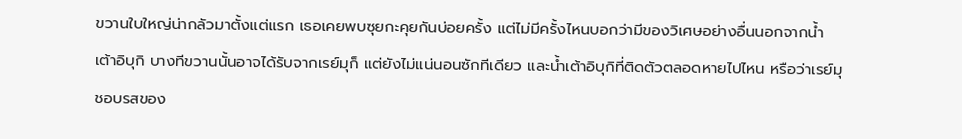ขวานใบใหญ่น่ากลัวมาตั้งแต่แรก เธอเคยพบซุยกะคุยกันบ่อยครั้ง แต่ไม่มีครั้งไหนบอกว่ามีของวิเศษอย่างอื่นนอกจากน้ำเต้าอิบุกิ บางทีขวานนั้นอาจได้รับจากเรย์มุก็ แต่ยังไม่แน่นอนซักทีเดียว และน้ำเต้าอิบุกิที่ติดตัวตลอดหายไปไหน หรือว่าเรย์มุชอบรสของ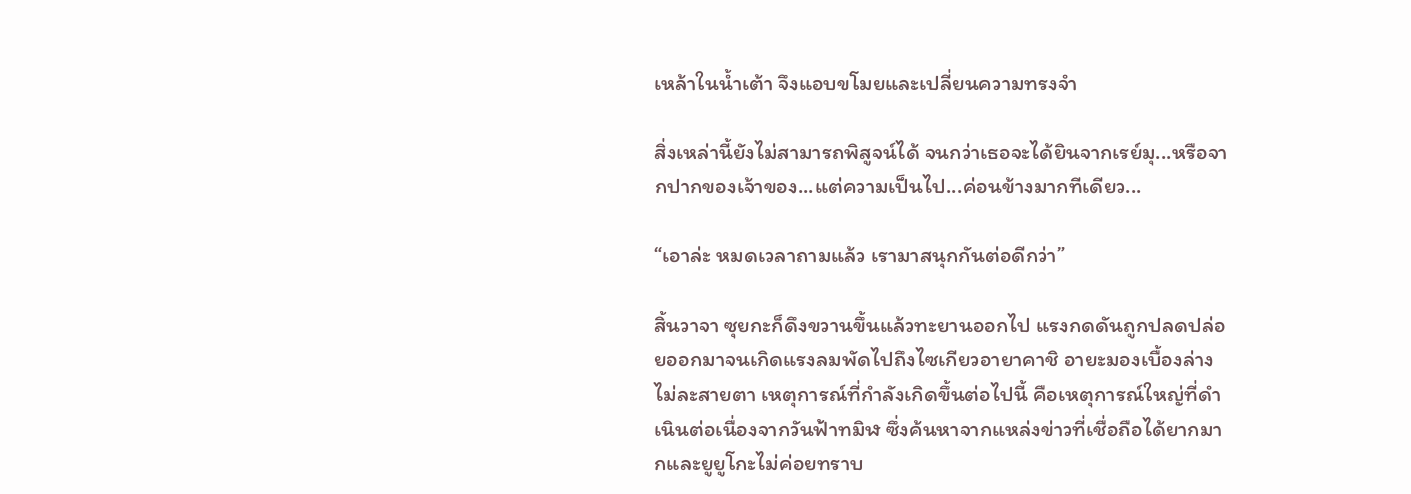เหล้าในน้ำเต้า จึงแอบขโมยและเปลี่ยนความทรงจำ

สิ่งเหล่านี้ยังไม่สามารถพิสูจน์ได้ จนกว่าเธอจะได้ยินจากเรย์มุ...หรือจากปากของเจ้าของ...แต่ความเป็นไป...ค่อนข้างมากทีเดียว...

“เอาล่ะ หมดเวลาถามแล้ว เรามาสนุกกันต่อดีกว่า”

สิ้นวาจา ซุยกะก็ดึงขวานขึ้นแล้วทะยานออกไป แรงกดดันถูกปลดปล่อยออกมาจนเกิดแรงลมพัดไปถึงไซเกียวอายาคาชิ อายะมองเบื้องล่างไม่ละสายตา เหตุการณ์ที่กำลังเกิดขึ้นต่อไปนี้ คือเหตุการณ์ใหญ่ที่ดำเนินต่อเนื่องจากวันฟ้าทมิฬ ซึ่งค้นหาจากแหล่งข่าวที่เชื่อถือได้ยากมากและยูยูโกะไม่ค่อยทราบ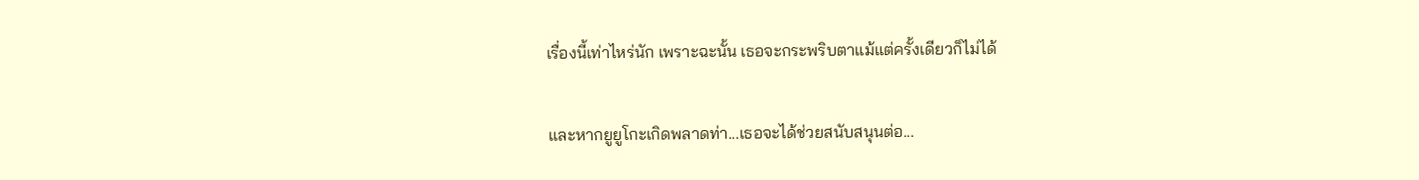เรื่องนี้เท่าไหร่นัก เพราะฉะนั้น เธอจะกระพริบตาแม้แต่ครั้งเดียวก็ไม่ได้

และหากยูยูโกะเกิดพลาดท่า...เธอจะได้ช่วยสนับสนุนต่อ...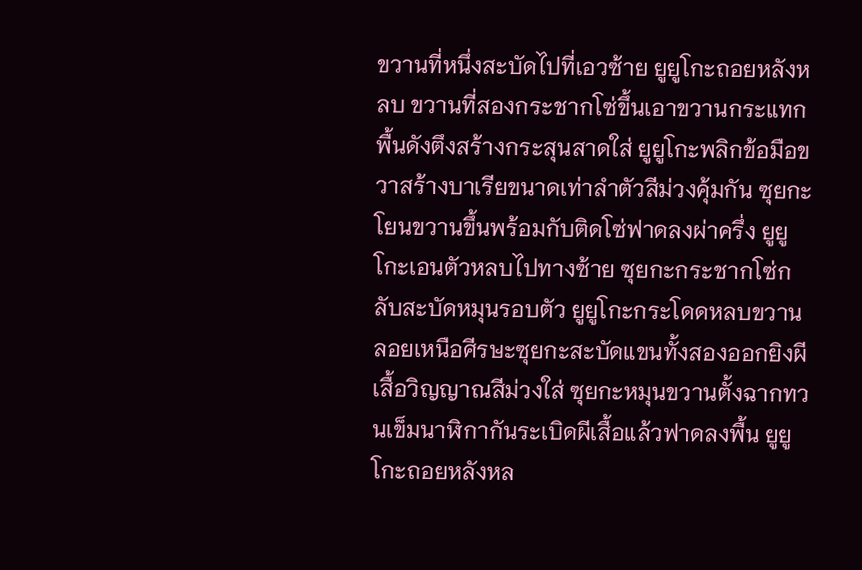ขวานที่หนึ่งสะบัดไปที่เอวซ้าย ยูยูโกะถอยหลังหลบ ขวานที่สองกระชากโซ่ขึ้นเอาขวานกระแทกพื้นดังตึงสร้างกระสุนสาดใส่ ยูยูโกะพลิกข้อมือขวาสร้างบาเรียขนาดเท่าลำตัวสีม่วงคุ้มกัน ซุยกะโยนขวานขึ้นพร้อมกับติดโซ่ฟาดลงผ่าครึ่ง ยูยูโกะเอนตัวหลบไปทางซ้าย ซุยกะกระชากโซ่กลับสะบัดหมุนรอบตัว ยูยูโกะกระโดดหลบขวานลอยเหนือศีรษะซุยกะสะบัดแขนทั้งสองออกยิงผีเสื้อวิญญาณสีม่วงใส่ ซุยกะหมุนขวานตั้งฉากทวนเข็มนาฬิกากันระเบิดผีเสื้อแล้วฟาดลงพื้น ยูยูโกะถอยหลังหล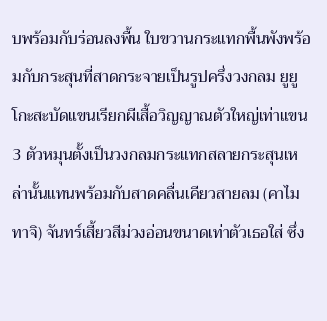บพร้อมกับร่อนลงพื้น ใบขวานกระแทกพื้นพังพร้อมกับกระสุนที่สาดกระจายเป็นรูปครึ่งวงกลม ยูยูโกะสะบัดแขนเรียกผีเสื้อวิญญาณตัวใหญ่เท่าแขน 3 ตัวหมุนตั้งเป็นวงกลมกระแทกสลายกระสุนเหล่านั้นแทนพร้อมกับสาดคลื่นเคียวสายลม (คาไมทาจิ) จันทร์เสี้ยวสีม่วงอ่อนขนาดเท่าตัวเธอใส่ ซึ่ง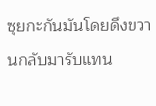ซุยกะกันมันโดยดึงขวานกลับมารับแทน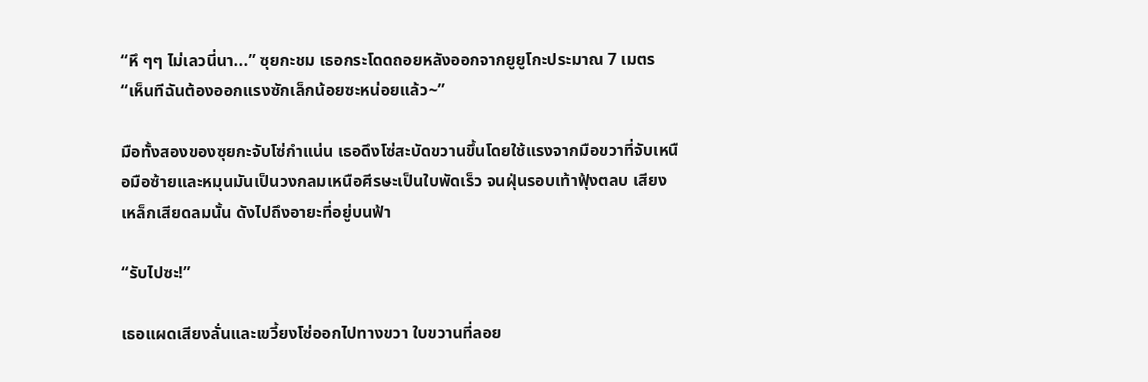“หึ ๆๆ ไม่เลวนี่นา...” ซุยกะชม เธอกระโดดถอยหลังออกจากยูยูโกะประมาณ 7 เมตร “เห็นทีฉันต้องออกแรงซักเล็กน้อยซะหน่อยแล้ว~”

มือทั้งสองของซุยกะจับโซ่กำแน่น เธอดึงโซ่สะบัดขวานขึ้นโดยใช้แรงจากมือขวาที่จับเหนือมือซ้ายและหมุนมันเป็นวงกลมเหนือศีรษะเป็นใบพัดเร็ว จนฝุ่นรอบเท้าฟุ้งตลบ เสียงเหล็กเสียดลมนั้น ดังไปถึงอายะที่อยู่บนฟ้า

“รับไปซะ!”

เธอแผดเสียงลั่นและเขวี้ยงโซ่ออกไปทางขวา ใบขวานที่ลอย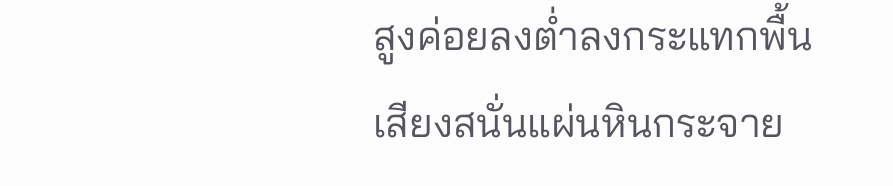สูงค่อยลงต่ำลงกระแทกพื้นเสียงสนั่นแผ่นหินกระจาย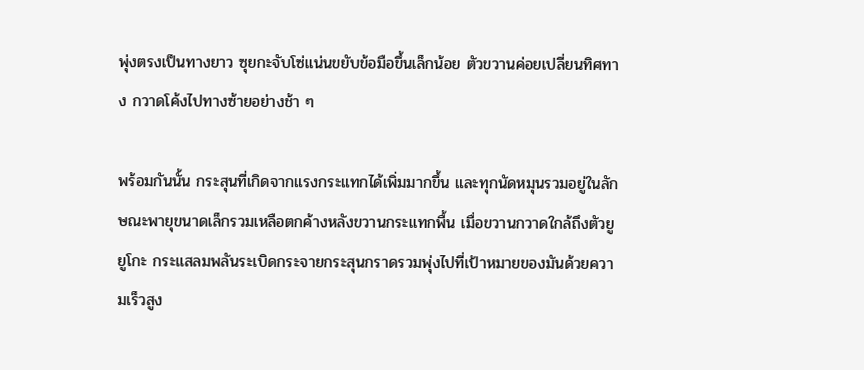พุ่งตรงเป็นทางยาว ซุยกะจับโซ่แน่นขยับข้อมือขึ้นเล็กน้อย ตัวขวานค่อยเปลี่ยนทิศทาง กวาดโค้งไปทางซ้ายอย่างช้า ๆ

พร้อมกันนั้น กระสุนที่เกิดจากแรงกระแทกได้เพิ่มมากขึ้น และทุกนัดหมุนรวมอยู่ในลักษณะพายุขนาดเล็กรวมเหลือตกค้างหลังขวานกระแทกพื้น เมื่อขวานกวาดใกล้ถึงตัวยูยูโกะ กระแสลมพลันระเบิดกระจายกระสุนกราดรวมพุ่งไปที่เป้าหมายของมันด้วยความเร็วสูง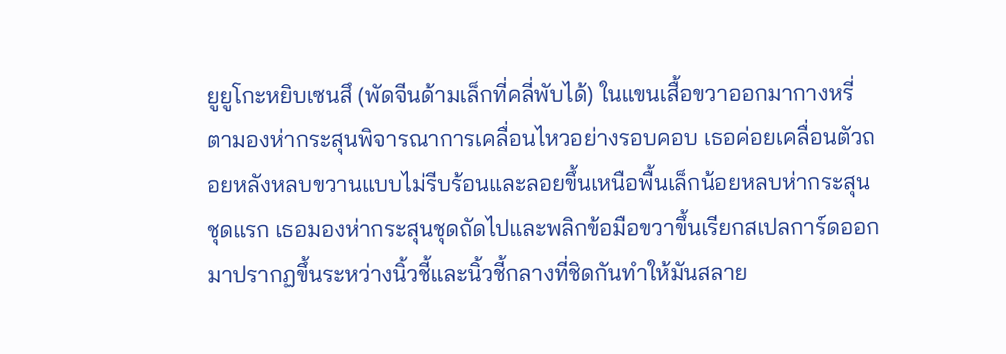ยูยูโกะหยิบเซนสึ (พัดจีนด้ามเล็กที่คลี่พับได้) ในแขนเสื้อขวาออกมากางหรี่ตามองห่ากระสุนพิจารณาการเคลื่อนไหวอย่างรอบคอบ เธอค่อยเคลื่อนตัวถอยหลังหลบขวานแบบไม่รีบร้อนและลอยขึ้นเหนือพื้นเล็กน้อยหลบห่ากระสุนชุดแรก เธอมองห่ากระสุนชุดถัดไปและพลิกข้อมือขวาขึ้นเรียกสเปลการ์ดออกมาปรากฏขึ้นระหว่างนิ้วชี้และนิ้วชี้กลางที่ชิดกันทำให้มันสลาย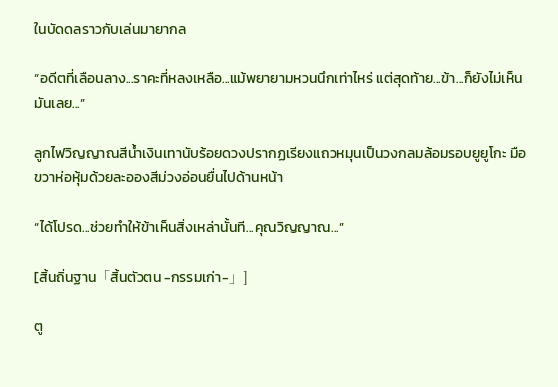ในบัดดลราวกับเล่นมายากล

“อดีตที่เลือนลาง...ราคะที่หลงเหลือ...แม้พยายามหวนนึกเท่าไหร่ แต่สุดท้าย...ข้า...ก็ยังไม่เห็นมันเลย...”

ลูกไฟวิญญาณสีน้ำเงินเทานับร้อยดวงปรากฏเรียงแถวหมุนเป็นวงกลมล้อมรอบยูยูโกะ มือขวาห่อหุ้มด้วยละอองสีม่วงอ่อนยื่นไปด้านหน้า

“ได้โปรด...ช่วยทำให้ข้าเห็นสิ่งเหล่านั้นที...คุณวิญญาณ...”

[สิ้นถิ่นฐาน「สิ้นตัวตน -กรรมเก่า-」]

ตู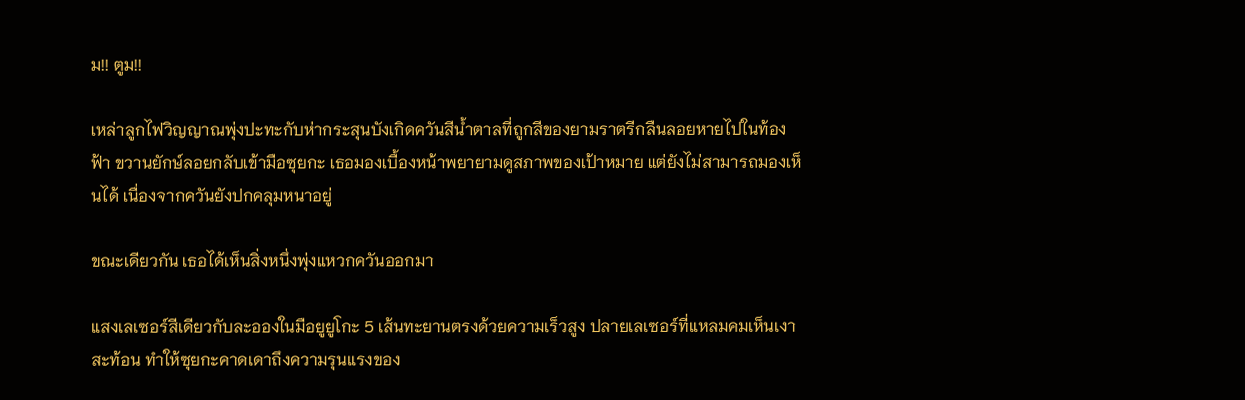ม!! ตูม!!

เหล่าลูกไฟวิญญาณพุ่งปะทะกับห่ากระสุนบังเกิดควันสีน้ำตาลที่ถูกสีของยามราตรีกลืนลอยหายไปในท้องฟ้า ขวานยักษ์ลอยกลับเข้ามือซุยกะ เธอมองเบื้องหน้าพยายามดูสภาพของเป้าหมาย แต่ยังไม่สามารถมองเห็นได้ เนื่องจากควันยังปกคลุมหนาอยู่

ขณะเดียวกัน เธอได้เห็นสิ่งหนึ่งพุ่งแหวกควันออกมา

แสงเลเซอร์สีเดียวกับละอองในมือยูยูโกะ 5 เส้นทะยานตรงด้วยความเร็วสูง ปลายเลเซอร์ที่แหลมคมเห็นเงาสะท้อน ทำให้ซุยกะคาดเดาถึงความรุนแรงของ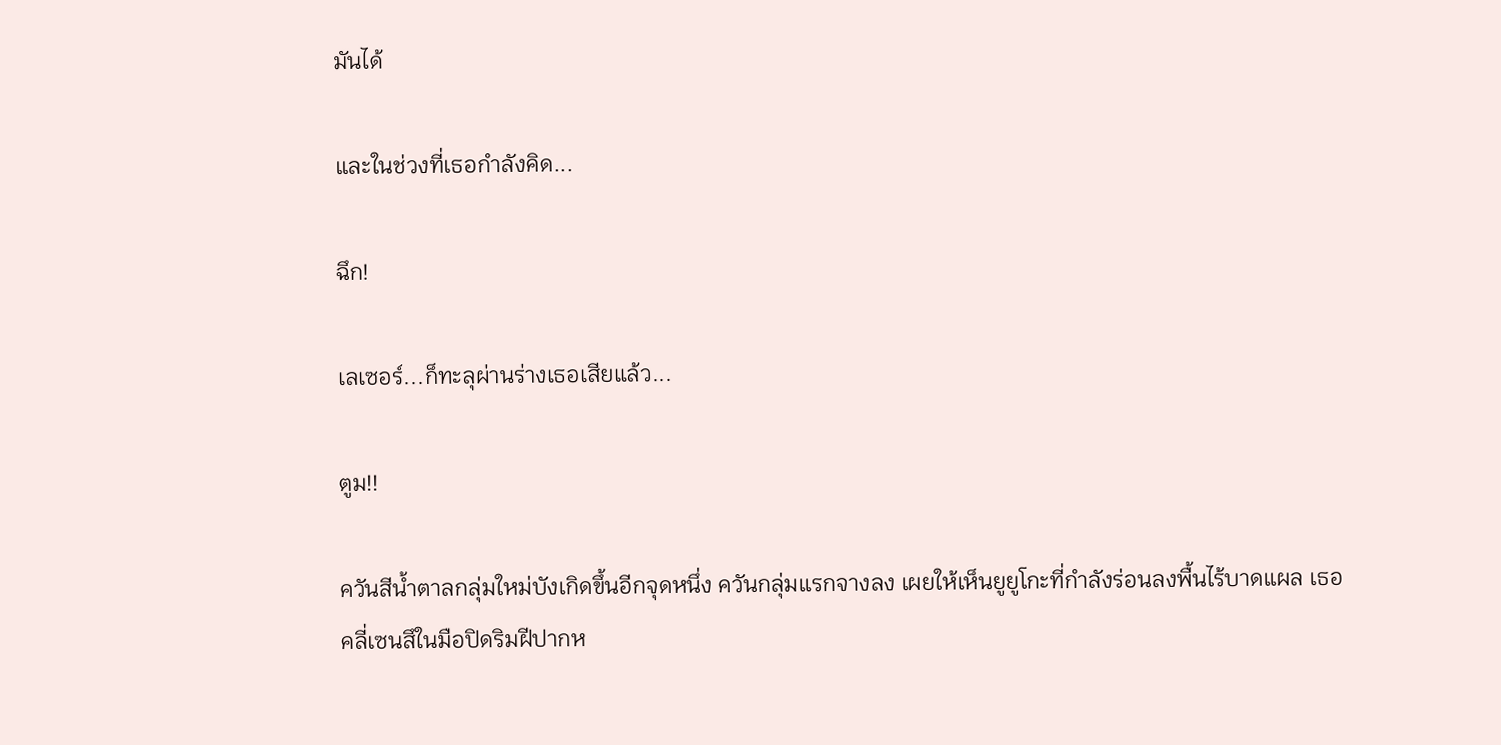มันได้

และในช่วงที่เธอกำลังคิด...

ฉึก!

เลเซอร์...ก็ทะลุผ่านร่างเธอเสียแล้ว...

ตูม!!

ควันสีน้ำตาลกลุ่มใหม่บังเกิดขึ้นอีกจุดหนึ่ง ควันกลุ่มแรกจางลง เผยให้เห็นยูยูโกะที่กำลังร่อนลงพื้นไร้บาดแผล เธอคลี่เซนสึในมือปิดริมฝีปากห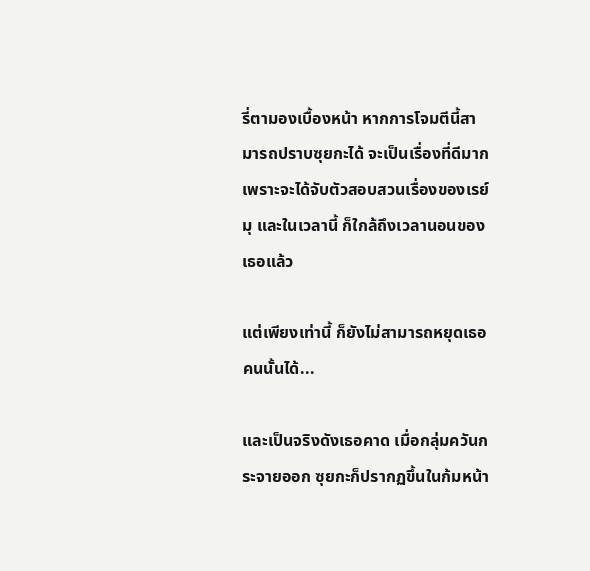รี่ตามองเบื้องหน้า หากการโจมตีนี้สามารถปราบซุยกะได้ จะเป็นเรื่องที่ดีมาก เพราะจะได้จับตัวสอบสวนเรื่องของเรย์มุ และในเวลานี้ ก็ใกล้ถึงเวลานอนของเธอแล้ว

แต่เพียงเท่านี้ ก็ยังไม่สามารถหยุดเธอคนนั้นได้...

และเป็นจริงดังเธอคาด เมื่อกลุ่มควันกระจายออก ซุยกะก็ปรากฏขึ้นในก้มหน้า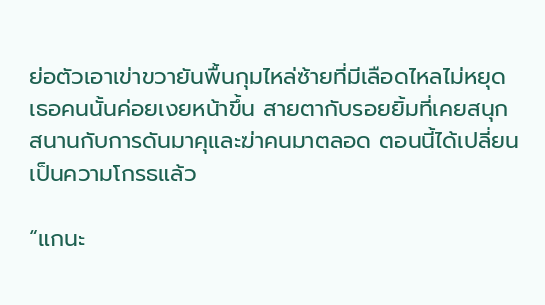ย่อตัวเอาเข่าขวายันพื้นกุมไหล่ซ้ายที่มีเลือดไหลไม่หยุด เธอคนนั้นค่อยเงยหน้าขึ้น สายตากับรอยยิ้มที่เคยสนุกสนานกับการดันมาคุและฆ่าคนมาตลอด ตอนนี้ได้เปลี่ยนเป็นความโกรธแล้ว

“แกนะ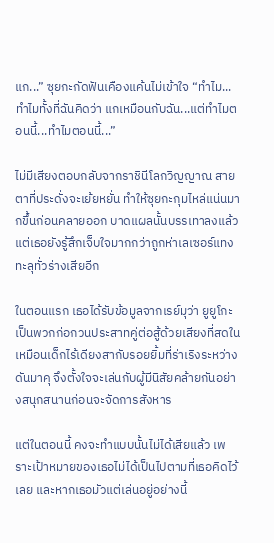แก...” ซุยกะกัดฟันเคืองแค้นไม่เข้าใจ “ทำไม...ทำไมทั้งที่ฉันคิดว่า แกเหมือนกับฉัน...แต่ทำไมตอนนี้...ทำไมตอนนี้...”

ไม่มีเสียงตอบกลับจากราชินีโลกวิญญาณ สายตาที่ประดั่งจะเย้ยหยั่น ทำให้ซุยกะกุมไหล่แน่นมากขึ้นก่อนคลายออก บาดแผลนั้นบรรเทาลงแล้ว แต่เธอยังรู้สึกเจ็บใจมากกว่าถูกห่าเลเซอร์แทงทะลุทั่วร่างเสียอีก

ในตอนแรก เธอได้รับข้อมูลจากเรย์มุว่า ยูยูโกะเป็นพวกก่อกวนประสาทคู่ต่อสู้ด้วยเสียงที่สดในเหมือนเด็กไร้เดียงสากับรอยยิ้มที่ร่าเริงระหว่างดันมาคุ จึงตั้งใจจะเล่นกับผู้มีนิสัยคล้ายกันอย่างสนุกสนานก่อนจะจัดการสังหาร

แต่ในตอนนี้ คงจะทำแบบนั้นไม่ได้เสียแล้ว เพราะเป้าหมายของเธอไม่ได้เป็นไปตามที่เธอคิดไว้เลย และหากเธอมัวแต่เล่นอยู่อย่างนี้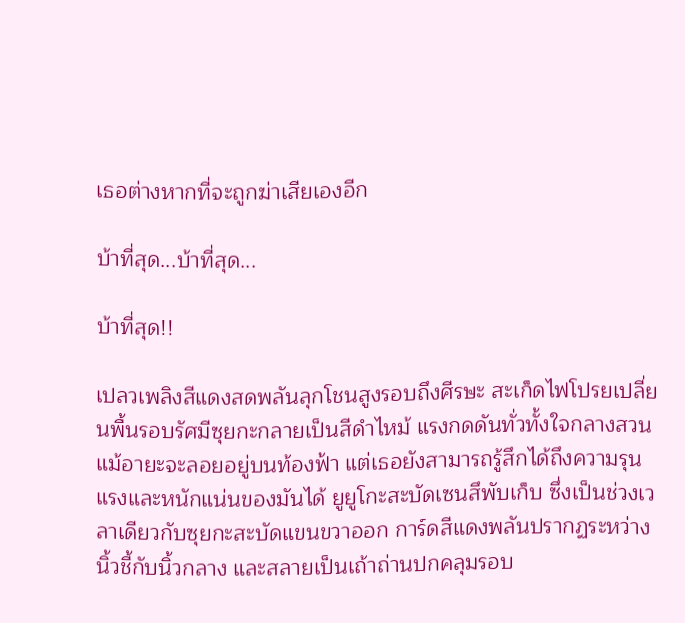เธอต่างหากที่จะถูกฆ่าเสียเองอีก

บ้าที่สุด...บ้าที่สุด...

บ้าที่สุด!!

เปลวเพลิงสีแดงสดพลันลุกโชนสูงรอบถึงศีรษะ สะเก็ดไฟโปรยเปลี่ยนพื้นรอบรัศมีซุยกะกลายเป็นสีดำไหม้ แรงกดดันทั่วทั้งใจกลางสวน แม้อายะจะลอยอยู่บนท้องฟ้า แต่เธอยังสามารถรู้สึกได้ถึงความรุนแรงและหนักแน่นของมันได้ ยูยูโกะสะบัดเซนสึพับเก็บ ซึ่งเป็นช่วงเวลาเดียวกับซุยกะสะบัดแขนขวาออก การ์ดสีแดงพลันปรากฏระหว่างนิ้วชี้กับนิ้วกลาง และสลายเป็นเถ้าถ่านปกคลุมรอบ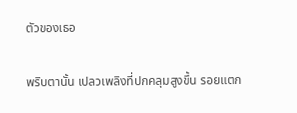ตัวของเธอ

พริบตานั้น เปลวเพลิงที่ปกคลุมสูงขึ้น รอยแตก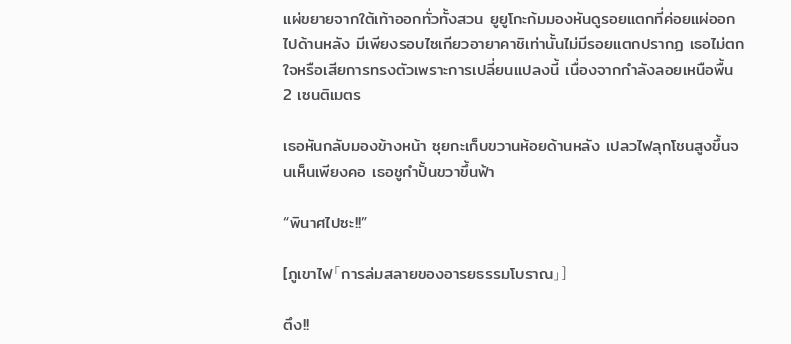แผ่ขยายจากใต้เท้าออกทั่วทั้งสวน ยูยูโกะก้มมองหันดูรอยแตกที่ค่อยแผ่ออกไปด้านหลัง มีเพียงรอบไซเกียวอายาคาชิเท่านั้นไม่มีรอยแตกปรากฏ เธอไม่ตกใจหรือเสียการทรงตัวเพราะการเปลี่ยนแปลงนี้ เนื่องจากกำลังลอยเหนือพื้น 2 เซนติเมตร

เธอหันกลับมองข้างหน้า ซุยกะเก็บขวานห้อยด้านหลัง เปลวไฟลุกโชนสูงขึ้นจนเห็นเพียงคอ เธอชูกำปั้นขวาขึ้นฟ้า

“พินาศไปซะ!!”

[ภูเขาไฟ「การล่มสลายของอารยธรรมโบราณ」]

ตึง!!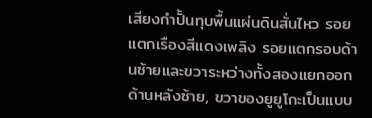เสียงกำปั้นทุบพื้นแผ่นดินสั่นไหว รอยแตกเรืองสีแดงเพลิง รอยแตกรอบด้านซ้ายและขวาระหว่างทั้งสองแยกออก ด้านหลังซ้าย, ขวาของยูยูโกะเป็นแบบ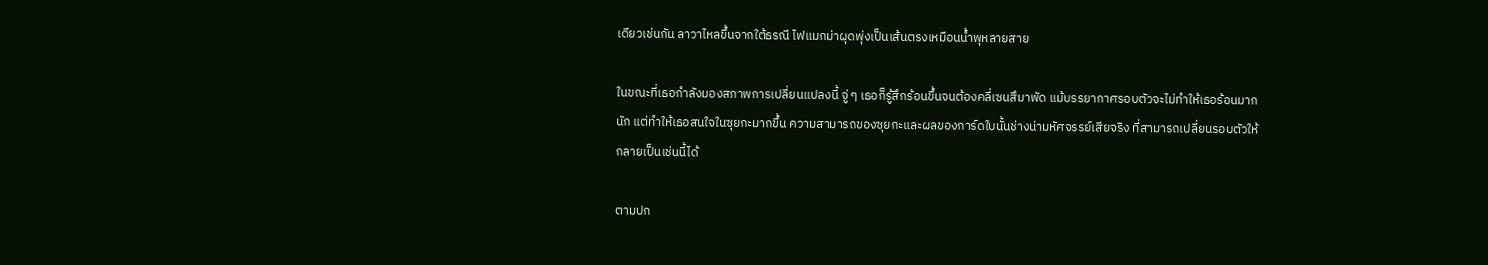เดียวเช่นกัน ลาวาไหลขึ้นจากใต้ธรณี ไฟแมกม่าผุดพุ่งเป็นเส้นตรงเหมือนน้ำพุหลายสาย

ในขณะที่เธอกำลังมองสภาพการเปลี่ยนแปลงนี้ จู่ ๆ เธอก็รู้สึกร้อนขึ้นจนต้องคลี่เซนสึมาพัด แม้บรรยากาศรอบตัวจะไม่ทำให้เธอร้อนมากนัก แต่ทำให้เธอสนใจในซุยกะมากขึ้น ความสามารถของซุยกะและผลของการ์ดใบนั้นช่างน่ามหัศจรรย์เสียจริง ที่สามารถเปลี่ยนรอบตัวให้กลายเป็นเช่นนี้ได้

ตามปก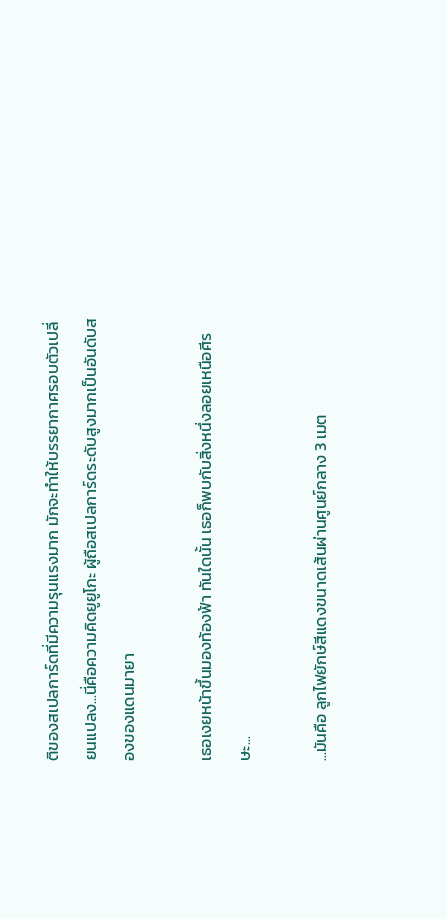ติของสเปลการ์ดที่มีความรุนแรงมาก มักจะทำให้บรรยากาศรอบตัวเปลี่ยนแปลง...นี่คือความคิดยูยูโกะ ผู้ถือสเปลการ์ดระดับสูงมากเป็นอันดับสองของแดนมายา

เธอเงยหน้าขึ้นมองท้องฟ้า ทันใดนั้น เธอก็พบกับสิ่งหนึ่งลอยเหนือศีรษะ...

...มันคือ ลูกไฟยักษ์สีแดงขนาดเส้นผ่านศูนย์กลาง 3 เมต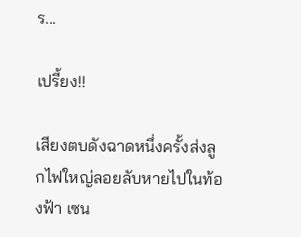ร...

เปรี้ยง!!

เสียงตบดังฉาดหนึ่งครั้งส่งลูกไฟใหญ่ลอยลับหายไปในท้องฟ้า เซน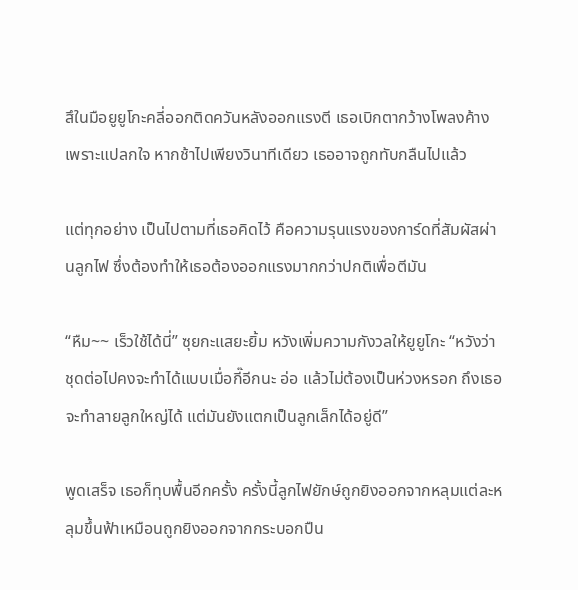สึในมือยูยูโกะคลี่ออกติดควันหลังออกแรงตี เธอเบิกตากว้างโพลงค้างเพราะแปลกใจ หากช้าไปเพียงวินาทีเดียว เธออาจถูกทับกลืนไปแล้ว

แต่ทุกอย่าง เป็นไปตามที่เธอคิดไว้ คือความรุนแรงของการ์ดที่สัมผัสผ่านลูกไฟ ซึ่งต้องทำให้เธอต้องออกแรงมากกว่าปกติเพื่อตีมัน

“หืม~~ เร็วใช้ได้นี่” ซุยกะแสยะยิ้ม หวังเพิ่มความกังวลให้ยูยูโกะ “หวังว่า ชุดต่อไปคงจะทำได้แบบเมื่อกี๊อีกนะ อ่อ แล้วไม่ต้องเป็นห่วงหรอก ถึงเธอจะทำลายลูกใหญ่ได้ แต่มันยังแตกเป็นลูกเล็กได้อยู่ดี”

พูดเสร็จ เธอก็ทุบพื้นอีกครั้ง ครั้งนี้ลูกไฟยักษ์ถูกยิงออกจากหลุมแต่ละหลุมขึ้นฟ้าเหมือนถูกยิงออกจากกระบอกปืน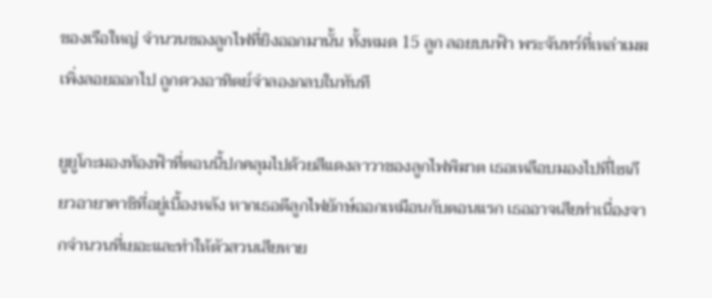ของเรือใหญ่ จำนวนของลูกไฟที่ยิงออกมานั้น ทั้งหมด 15 ลูก ลอยบนฟ้า พระจันทร์ที่เหล่าเมฆเพิ่งลอยออกไป ถูกดวงอาทิตย์จำลองกลบในทันที

ยูยูโกะมองท้องฟ้าที่ตอนนี้ปกคลุมไปด้วยสีแดงลาวาของลูกไฟพิฆาต เธอเหลือบมองไปที่ไซเกียวอายาคาชิที่อยู่เบื้องหลัง หากเธอตีลูกไฟยักษ์ออกเหมือนกับตอนแรก เธออาจเสียท่าเนื่องจากจำนวนที่เยอะและทำให้ตัวสวนเสียหาย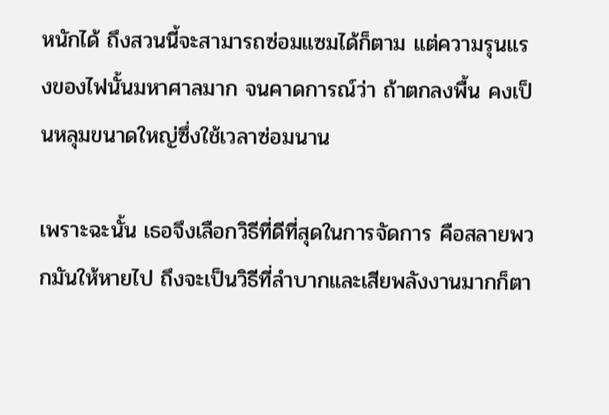หนักได้ ถึงสวนนี้จะสามารถซ่อมแซมได้ก็ตาม แต่ความรุนแรงของไฟนั้นมหาศาลมาก จนคาดการณ์ว่า ถ้าตกลงพื้น คงเป็นหลุมขนาดใหญ่ซึ่งใช้เวลาซ่อมนาน

เพราะฉะนั้น เธอจึงเลือกวิธีที่ดีที่สุดในการจัดการ คือสลายพวกมันให้หายไป ถึงจะเป็นวิธีที่ลำบากและเสียพลังงานมากก็ตา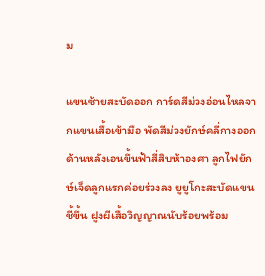ม

แขนซ้ายสะบัดออก การ์ดสีม่วงอ่อนไหลจากแขนเสื้อเข้ามือ พัดสีม่วงยักษ์คลี่กางออกด้านหลังเอนขึ้นฟ้าสี่สิบห้าองศา ลูกไฟยักษ์เจ็ดลูกแรกค่อยร่วงลง ยูยูโกะสะบัดแขนชี้ขึ้น ฝูงผีเสื้อวิญญาณนับร้อยพร้อม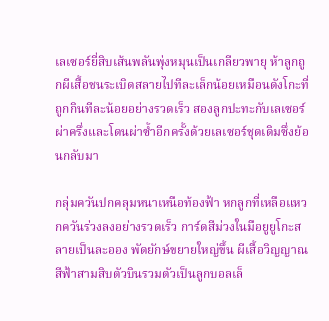เลเซอร์ยี่สิบเส้นพลันพุ่งหมุนเป็นเกลียวพายุ ห้าลูกถูกผีเสื้อชนระเบิดสลายไปทีละเล็กน้อยเหมือนดังโกะที่ถูกกินทีละน้อยอย่างรวดเร็ว สองลูกปะทะกับเลเซอร์ผ่าครึ่งและโดนผ่าซ้ำอีกครั้งด้วยเลเซอร์ชุดเดิมซึ่งย้อนกลับมา

กลุ่มควันปกคลุมหนาเหนือท้องฟ้า หกลูกที่เหลือแหวกควันร่วงลงอย่างรวดเร็ว การ์ดสีม่วงในมือยูยูโกะสลายเป็นละออง พัดยักษ์ขยายใหญ่ขึ้น ผีเสื้อวิญญาณสีฟ้าสามสิบตัวบินรวมตัวเป็นลูกบอลเล็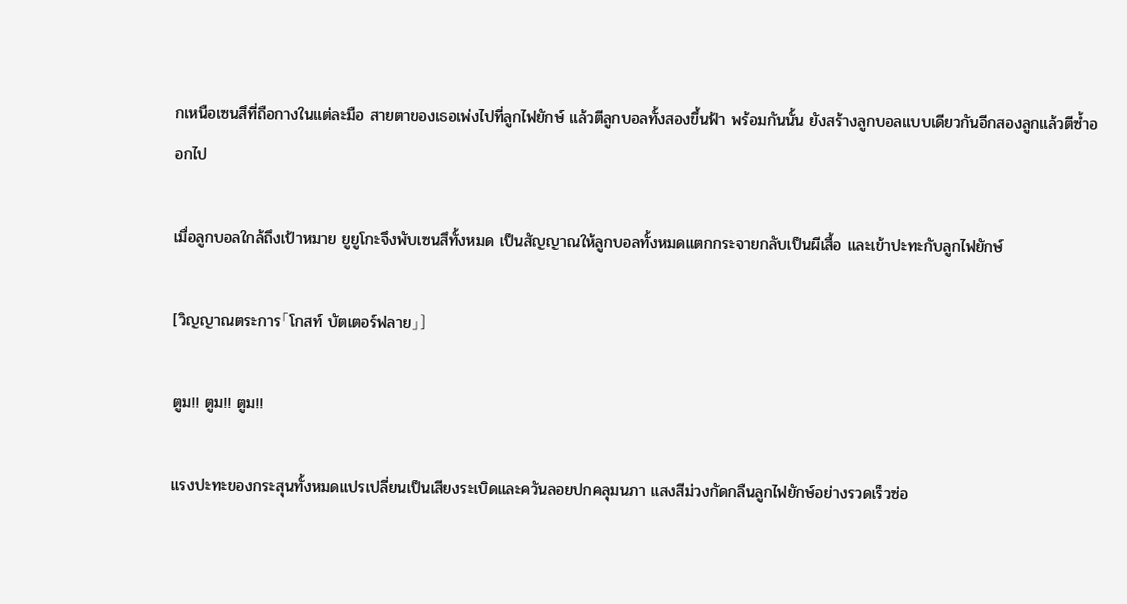กเหนือเซนสึที่ถือกางในแต่ละมือ สายตาของเธอเพ่งไปที่ลูกไฟยักษ์ แล้วตีลูกบอลทั้งสองขึ้นฟ้า พร้อมกันนั้น ยังสร้างลูกบอลแบบเดียวกันอีกสองลูกแล้วตีซ้ำออกไป

เมื่อลูกบอลใกล้ถึงเป้าหมาย ยูยูโกะจึงพับเซนสึทั้งหมด เป็นสัญญาณให้ลูกบอลทั้งหมดแตกกระจายกลับเป็นผีเสื้อ และเข้าปะทะกับลูกไฟยักษ์

[วิญญาณตระการ「โกสท์ บัตเตอร์ฟลาย」]

ตูม!! ตูม!! ตูม!!

แรงปะทะของกระสุนทั้งหมดแปรเปลี่ยนเป็นเสียงระเบิดและควันลอยปกคลุมนภา แสงสีม่วงกัดกลืนลูกไฟยักษ์อย่างรวดเร็วซ่อ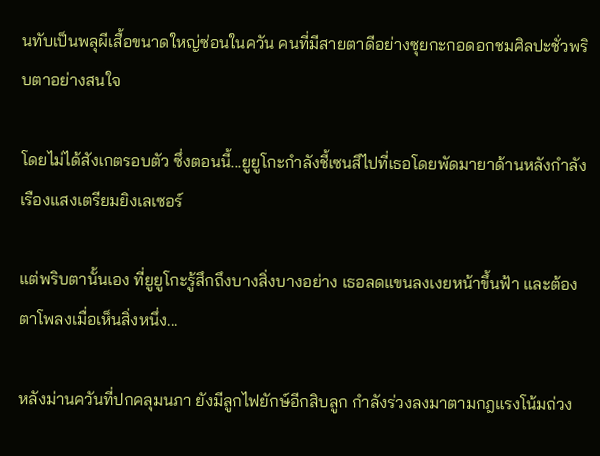นทับเป็นพลุผีเสื้อขนาดใหญ่ซ่อนในควัน คนที่มีสายตาดีอย่างซุยกะกอดอกชมศิลปะชั่วพริบตาอย่างสนใจ

โดยไม่ได้สังเกตรอบตัว ซึ่งตอนนี้...ยูยูโกะกำลังชี้เซนสึไปที่เธอโดยพัดมายาด้านหลังกำลังเรืองแสงเตรียมยิงเลเซอร์

แต่พริบตานั้นเอง ที่ยูยูโกะรู้สึกถึงบางสิ่งบางอย่าง เธอลดแขนลงเงยหน้าขึ้นฟ้า และต้องตาโพลงเมื่อเห็นสิ่งหนึ่ง...

หลังม่านควันที่ปกคลุมนภา ยังมีลูกไฟยักษ์อีกสิบลูก กำลังร่วงลงมาตามกฎแรงโน้มถ่วง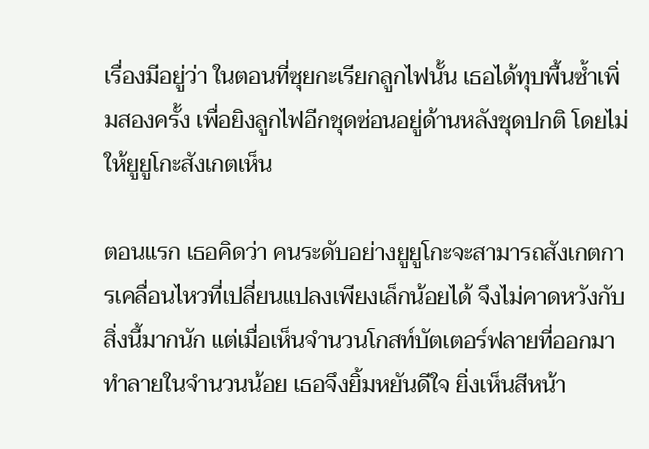เรื่องมีอยู่ว่า ในตอนที่ซุยกะเรียกลูกไฟนั้น เธอได้ทุบพื้นซ้ำเพิ่มสองครั้ง เพื่อยิงลูกไฟอีกชุดซ่อนอยู่ด้านหลังชุดปกติ โดยไม่ให้ยูยูโกะสังเกตเห็น

ตอนแรก เธอคิดว่า คนระดับอย่างยูยูโกะจะสามารถสังเกตการเคลื่อนไหวที่เปลี่ยนแปลงเพียงเล็กน้อยได้ จึงไม่คาดหวังกับสิ่งนี้มากนัก แต่เมื่อเห็นจำนวนโกสท์บัตเตอร์ฟลายที่ออกมาทำลายในจำนวนน้อย เธอจึงยิ้มหยันดีใจ ยิ่งเห็นสีหน้า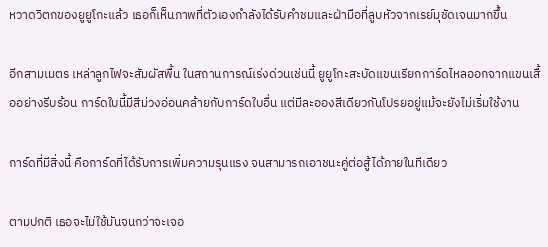หวาดวิตกของยูยูโกะแล้ว เธอก็เห็นภาพที่ตัวเองกำลังได้รับคำชมและฝ่ามือที่ลูบหัวจากเรย์มุชัดเจนมากขึ้น

อีกสามเมตร เหล่าลูกไฟจะสัมผัสพื้น ในสถานการณ์เร่งด่วนเช่นนี้ ยูยูโกะสะบัดแขนเรียกการ์ดไหลออกจากแขนเสื้ออย่างรีบร้อน การ์ดใบนี้มีสีม่วงอ่อนคล้ายกับการ์ดใบอื่น แต่มีละอองสีเดียวกันโปรยอยู่แม้จะยังไม่เริ่มใช้งาน

การ์ดที่มีสิ่งนี้ คือการ์ดที่ได้รับการเพิ่มความรุนแรง จนสามารถเอาชนะคู่ต่อสู้ได้ภายในทีเดียว

ตามปกติ เธอจะไม่ใช้มันจนกว่าจะเจอ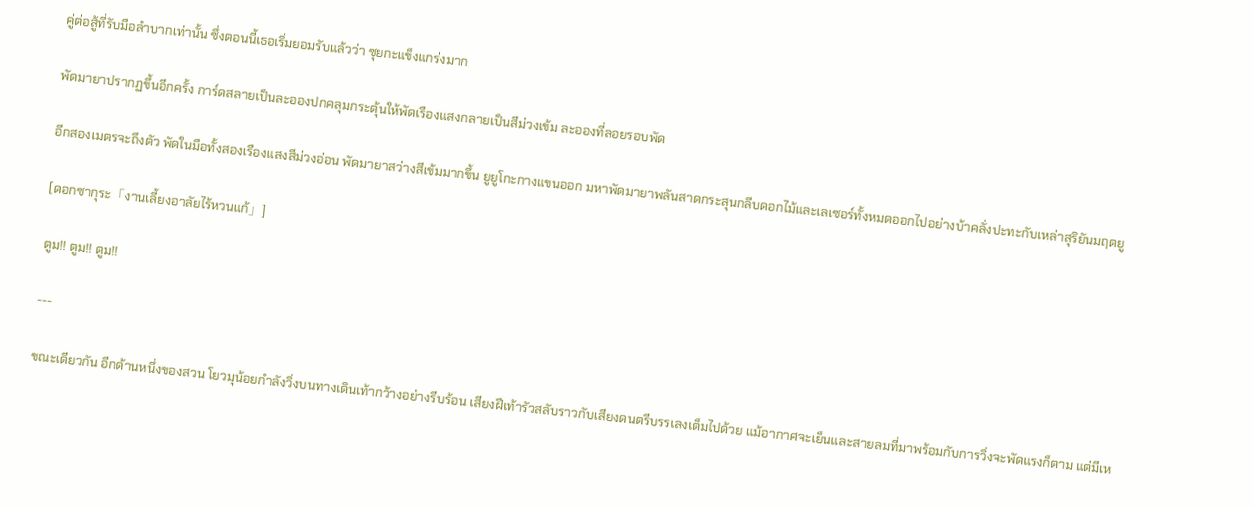คู่ต่อสู้ที่รับมือลำบากเท่านั้น ซึ่งตอนนี้เธอเริ่มยอมรับแล้วว่า ซุยกะแข็งแกร่งมาก

พัดมายาปรากฏขึ้นอีกครั้ง การ์ดสลายเป็นละอองปกคลุมกระตุ้นให้พัดเรืองแสงกลายเป็นสีม่วงเข้ม ละอองที่ลอยรอบพัด

อีกสองเมตรจะถึงตัว พัดในมือทั้งสองเรืองแสงสีม่วงอ่อน พัดมายาสว่างสีเข้มมากขึ้น ยูยูโกะกางแขนออก มหาพัดมายาพลันสาดกระสุนกลีบดอกไม้และเลเซอร์ทั้งหมดออกไปอย่างบ้าคลั่งปะทะกับเหล่าสุริยันมฤตยู

[ดอกซากุระ「งานเลี้ยงอาลัยไร้หวนแก้」]

ตูม!! ตูม!! ตูม!!

---

ขณะเดียวกัน อีกด้านหนึ่งของสวน โยวมุน้อยกำลังวิ่งบนทางเดินเท้ากว้างอย่างรีบร้อน เสียงฝีเท้ารัวสลับราวกับเสียงดนตรีบรรเลงเต็มไปด้วย แม้อากาศจะเย็นและสายลมที่มาพร้อมกับการวิ่งจะพัดแรงก็ตาม แต่มีเห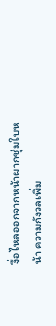งื่อไหลออกจากหน้าผากชุ่มใบหน้า ความกังวลเพิ่ม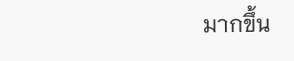มากขึ้น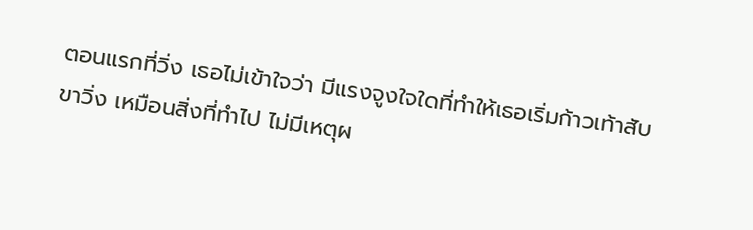ตอนแรกที่วิ่ง เธอไม่เข้าใจว่า มีแรงจูงใจใดที่ทำให้เธอเริ่มก้าวเท้าสับขาวิ่ง เหมือนสิ่งที่ทำไป ไม่มีเหตุผ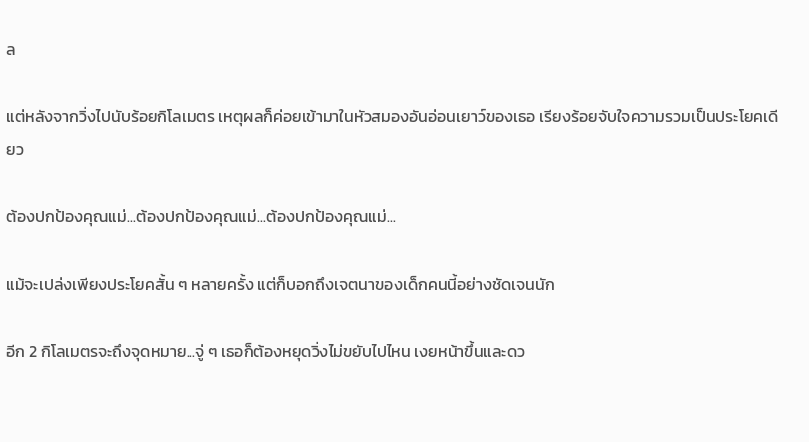ล

แต่หลังจากวิ่งไปนับร้อยกิโลเมตร เหตุผลก็ค่อยเข้ามาในหัวสมองอันอ่อนเยาว์ของเธอ เรียงร้อยจับใจความรวมเป็นประโยคเดียว

ต้องปกป้องคุณแม่...ต้องปกป้องคุณแม่...ต้องปกป้องคุณแม่...

แม้จะเปล่งเพียงประโยคสั้น ๆ หลายครั้ง แต่ก็บอกถึงเจตนาของเด็กคนนี้อย่างชัดเจนนัก

อีก 2 กิโลเมตรจะถึงจุดหมาย...จู่ ๆ เธอก็ต้องหยุดวิ่งไม่ขยับไปไหน เงยหน้าขึ้นและดว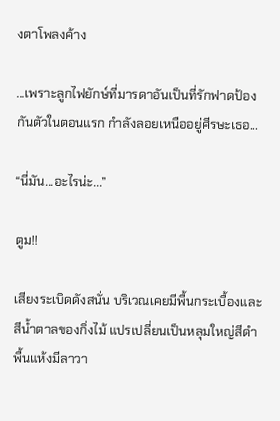งตาโพลงค้าง

...เพราะลูกไฟยักษ์ที่มารดาอันเป็นที่รักฟาดป้องกันตัวในตอนแรก กำลังลอยเหนืออยู่ศีรษะเธอ...

“นี่มัน...อะไรน่ะ...”

ตูม!!

เสียงระเบิดดังสนั่น บริเวณเคยมีพื้นกระเบื้องและสีน้ำตาลของกิ่งไม้ แปรเปลี่ยนเป็นหลุมใหญ่สีดำพื้นแห้งมีลาวา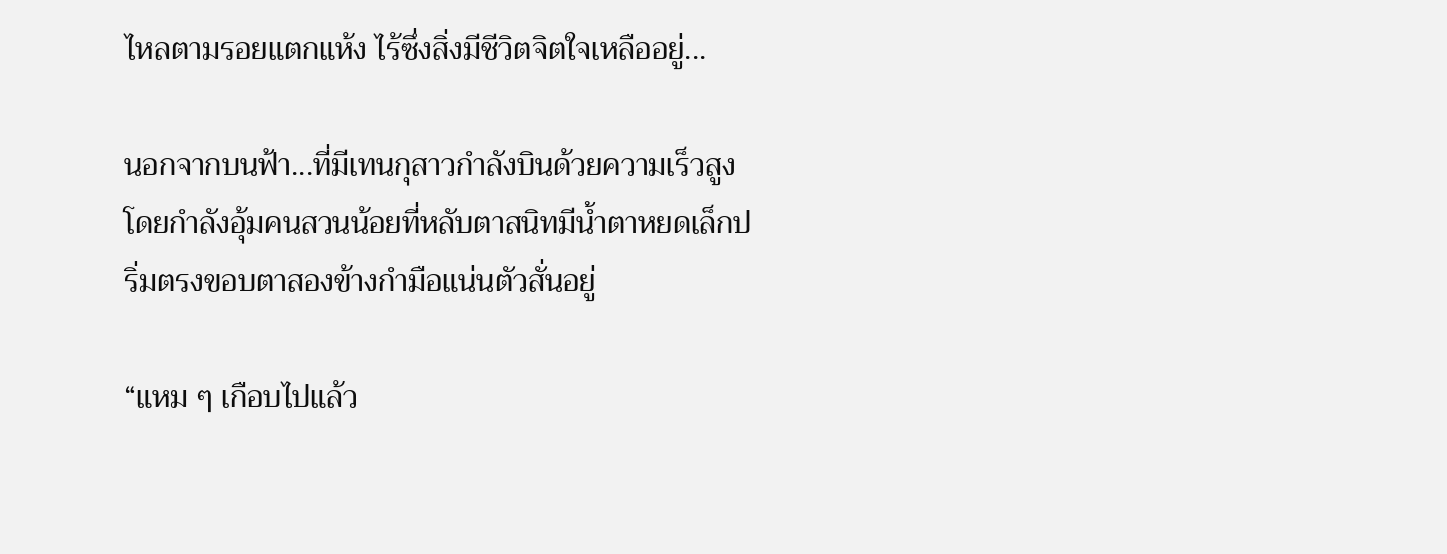ไหลตามรอยแตกแห้ง ไร้ซึ่งสิ่งมีชีวิตจิตใจเหลืออยู่...

นอกจากบนฟ้า...ที่มีเทนกุสาวกำลังบินด้วยความเร็วสูง โดยกำลังอุ้มคนสวนน้อยที่หลับตาสนิทมีน้ำตาหยดเล็กปริ่มตรงขอบตาสองข้างกำมือแน่นตัวสั่นอยู่

“แหม ๆ เกือบไปแล้ว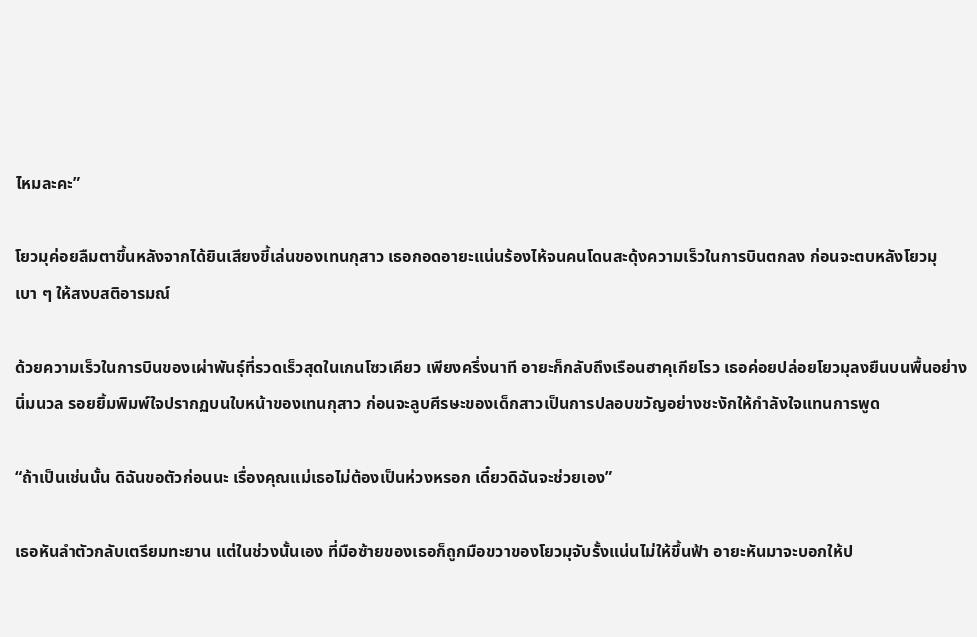ไหมละคะ”

โยวมุค่อยลืมตาขึ้นหลังจากได้ยินเสียงขี้เล่นของเทนกุสาว เธอกอดอายะแน่นร้องไห้จนคนโดนสะดุ้งความเร็วในการบินตกลง ก่อนจะตบหลังโยวมุเบา ๆ ให้สงบสติอารมณ์

ด้วยความเร็วในการบินของเผ่าพันธุ์ที่รวดเร็วสุดในเกนโซวเคียว เพียงครึ่งนาที อายะก็กลับถึงเรือนฮาคุเกียโรว เธอค่อยปล่อยโยวมุลงยืนบนพื้นอย่างนิ่มนวล รอยยิ้มพิมพ์ใจปรากฏบนใบหน้าของเทนกุสาว ก่อนจะลูบศีรษะของเด็กสาวเป็นการปลอบขวัญอย่างชะงักให้กำลังใจแทนการพูด

“ถ้าเป็นเช่นนั้น ดิฉันขอตัวก่อนนะ เรื่องคุณแม่เธอไม่ต้องเป็นห่วงหรอก เดี๋ยวดิฉันจะช่วยเอง”

เธอหันลำตัวกลับเตรียมทะยาน แต่ในช่วงนั้นเอง ที่มือซ้ายของเธอก็ถูกมือขวาของโยวมุจับรั้งแน่นไม่ให้ขึ้นฟ้า อายะหันมาจะบอกให้ป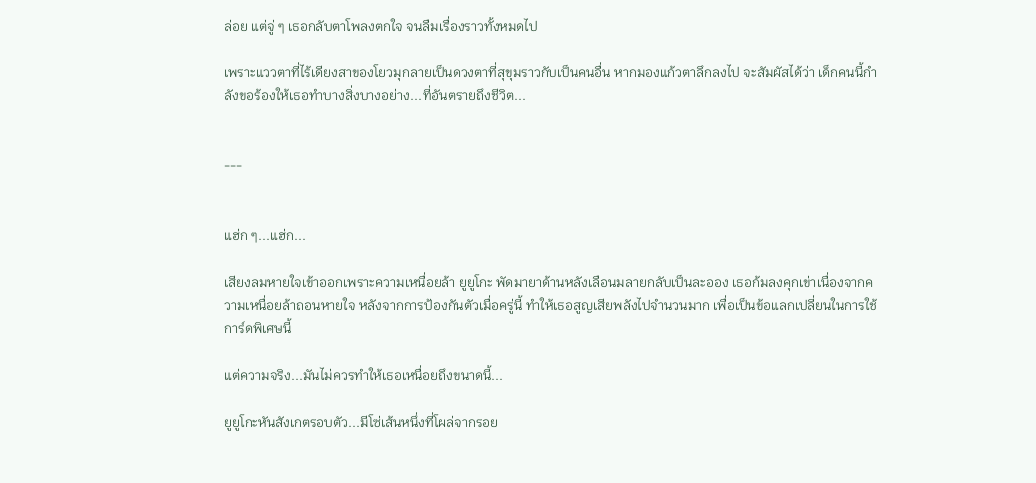ล่อย แต่จู่ ๆ เธอกลับตาโพลงตกใจ จนลืมเรื่องราวทั้งหมดไป

เพราะแววตาที่ไร้เดียงสาของโยวมุกลายเป็นดวงตาที่สุขุมราวกับเป็นคนอื่น หากมองแก้วตาลึกลงไป จะสัมผัสได้ว่า เด็กคนนี้กำลังขอร้องให้เธอทำบางสิ่งบางอย่าง...ที่อันตรายถึงชีวิต...


---


แฮ่ก ๆ...แฮ่ก...

เสียงลมหายใจเข้าออกเพราะความเหนื่อยล้า ยูยูโกะ พัดมายาด้านหลังเลือนมลายกลับเป็นละออง เธอก้มลงคุกเข่าเนื่องจากความเหนื่อยล้าถอนหายใจ หลังจากการป้องกันตัวเมื่อครู่นี้ ทำให้เธอสูญเสียพลังไปจำนวนมาก เพื่อเป็นข้อแลกเปลี่ยนในการใช้การ์ดพิเศษนี้

แต่ความจริง...มันไม่ควรทำให้เธอเหนื่อยถึงขนาดนี้...

ยูยูโกะหันสังเกตรอบตัว...มีโซ่เส้นหนึ่งที่โผล่จากรอย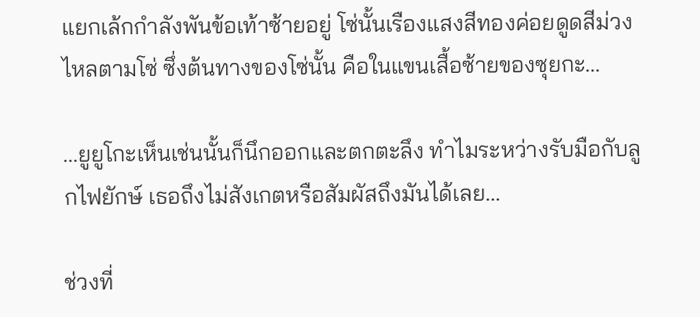แยกเล้กกำลังพันข้อเท้าซ้ายอยู่ โซ่นั้นเรืองแสงสีทองค่อยดูดสีม่วงไหลตามโซ่ ซึ่งต้นทางของโซ่นั้น คือในแขนเสื้อซ้ายของซุยกะ...

...ยูยูโกะเห็นเช่นนั้นก็นึกออกและตกตะลึง ทำไมระหว่างรับมือกับลูกไฟยักษ์ เธอถึงไม่สังเกตหรือสัมผัสถึงมันได้เลย...

ช่วงที่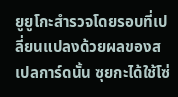ยูยูโกะสำรวจโดยรอบที่เปลี่ยนแปลงด้วยผลของสเปลการ์ดนั้น ซุยกะได้ใช้โซ่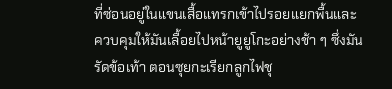ที่ซ่อนอยู่ในแขนเสื้อแทรกเข้าไปรอยแยกพื้นและควบคุมให้มันเลื้อยไปหน้ายูยูโกะอย่างช้า ๆ ซึ่งมันรัดข้อเท้า ตอนซุยกะเรียกลูกไฟชุ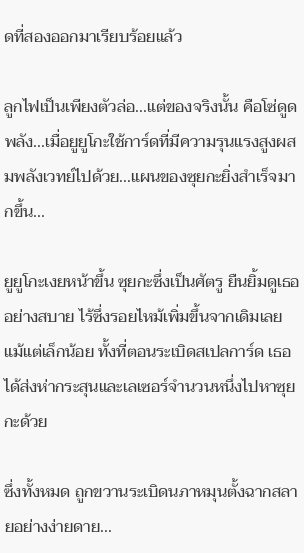ดที่สองออกมาเรียบร้อยแล้ว

ลูกไฟเป็นเพียงตัวล่อ...แต่ของจริงนั้น คือโซ่ดูดพลัง...เมื่อยูยูโกะใช้การ์ดที่มีความรุนแรงสูงผสมพลังเวทย์ไปด้วย...แผนของซุยกะยิ่งสำเร็จมากขึ้น...

ยูยูโกะเงยหน้าขึ้น ซุยกะซึ่งเป็นศัตรู ยืนยิ้มดูเธออย่างสบาย ไร้ซึ่งรอยไหม้เพิ่มขึ้นจากเดิมเลยแม้แต่เล็กน้อย ทั้งที่ตอนระเบิดสเปลการ์ด เธอได้ส่งห่ากระสุนและเลเซอร์จำนวนหนึ่งไปหาซุยกะด้วย

ซึ่งทั้งหมด ถูกขวานระเบิดนภาหมุนตั้งฉากสลายอย่างง่ายดาย...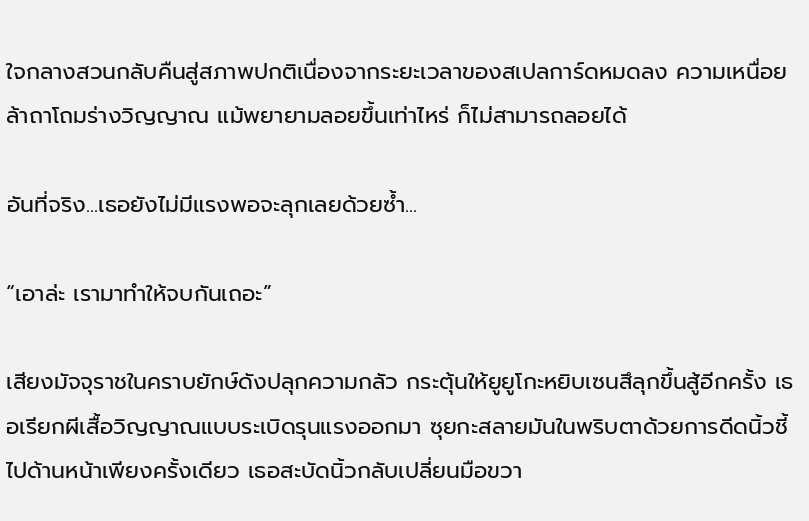ใจกลางสวนกลับคืนสู่สภาพปกติเนื่องจากระยะเวลาของสเปลการ์ดหมดลง ความเหนื่อยล้าถาโถมร่างวิญญาณ แม้พยายามลอยขึ้นเท่าไหร่ ก็ไม่สามารถลอยได้

อันที่จริง...เธอยังไม่มีแรงพอจะลุกเลยด้วยซ้ำ...

“เอาล่ะ เรามาทำให้จบกันเถอะ”

เสียงมัจจุราชในคราบยักษ์ดังปลุกความกลัว กระตุ้นให้ยูยูโกะหยิบเซนสึลุกขึ้นสู้อีกครั้ง เธอเรียกผีเสื้อวิญญาณแบบระเบิดรุนแรงออกมา ซุยกะสลายมันในพริบตาด้วยการดีดนิ้วชี้ไปด้านหน้าเพียงครั้งเดียว เธอสะบัดนิ้วกลับเปลี่ยนมือขวา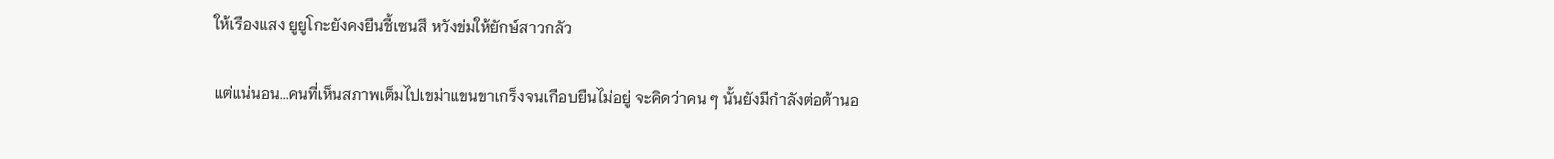ให้เรืองแสง ยูยูโกะยังคงยืนชี้เซนสึ หวังข่มให้ยักษ์สาวกลัว

แต่แน่นอน...คนที่เห็นสภาพเต็มไปเขม่าแขนขาเกร็งจนเกือบยืนไม่อยู่ จะคิดว่าคน ๆ นั้นยังมีกำลังต่อต้านอ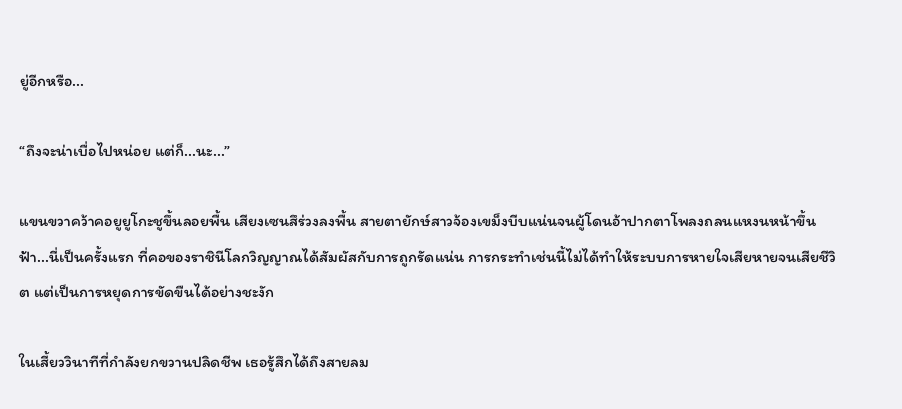ยู่อีกหรือ...

“ถึงจะน่าเบื่อไปหน่อย แต่ก็...นะ...”

แขนขวาคว้าคอยูยูโกะชูขึ้นลอยพื้น เสียงเซนสึร่วงลงพื้น สายตายักษ์สาวจ้องเขม็งบีบแน่นจนผู้โดนอ้าปากตาโพลงถลนแหงนหน้าขึ้นฟ้า...นี่เป็นครั้งแรก ที่คอของราชินีโลกวิญญาณได้สัมผัสกับการถูกรัดแน่น การกระทำเช่นนี้ไม่ได้ทำให้ระบบการหายใจเสียหายจนเสียชีวิต แต่เป็นการหยุดการขัดขืนได้อย่างชะงัก

ในเสี้ยววินาทีที่กำลังยกขวานปลิดชีพ เธอรู้สึกได้ถึงสายลม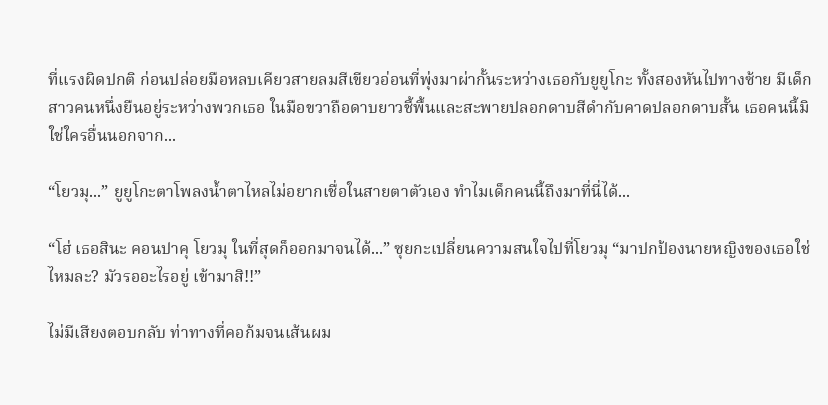ที่แรงผิดปกติ ก่อนปล่อยมือหลบเคียวสายลมสีเขียวอ่อนที่พุ่งมาผ่ากั้นระหว่างเธอกับยูยูโกะ ทั้งสองหันไปทางซ้าย มีเด็กสาวคนหนึ่งยืนอยู่ระหว่างพวกเธอ ในมือขวาถือดาบยาวชี้พื้นและสะพายปลอกดาบสีดำกับคาดปลอกดาบสั้น เธอคนนี้มิใช่ใครอื่นนอกจาก...

“โยวมุ...” ยูยูโกะตาโพลงน้ำตาไหลไม่อยากเชื่อในสายตาตัวเอง ทำไมเด็กคนนี้ถึงมาที่นี่ได้...

“โฮ่ เธอสินะ คอนปาคุ โยวมุ ในที่สุดก็ออกมาจนได้...” ซุยกะเปลี่ยนความสนใจไปที่โยวมุ “มาปกป้องนายหญิงของเธอใช่ไหมละ? มัวรออะไรอยู่ เข้ามาสิ!!”

ไม่มีเสียงตอบกลับ ท่าทางที่คอก้มจนเส้นผม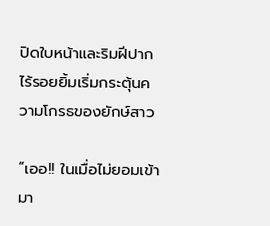ปิดใบหน้าและริมฝีปากไร้รอยยิ้มเริ่มกระตุ้นความโกรธของยักษ์สาว

“เออ!! ในเมื่อไม่ยอมเข้ามา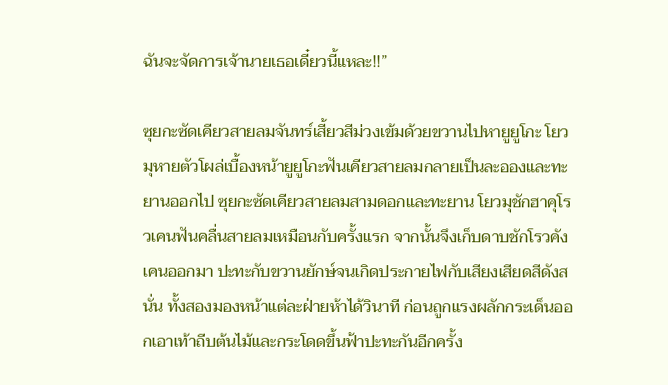ฉันจะจัดการเจ้านายเธอเดี๋ยวนี้แหละ!!”

ซุยกะซัดเคียวสายลมจันทร์เสี้ยวสีม่วงเข้มด้วยขวานไปหายูยูโกะ โยวมุหายตัวโผล่เบื้องหน้ายูยูโกะฟันเคียวสายลมกลายเป็นละอองและทะยานออกไป ซุยกะซัดเคียวสายลมสามดอกและทะยาน โยวมุชักฮาคุโรวเคนฟันคลื่นสายลมเหมือนกับครั้งแรก จากนั้นจึงเก็บดาบชักโรวคังเคนออกมา ปะทะกับขวานยักษ์จนเกิดประกายไฟกับเสียงเสียดสีดังสนั่น ทั้งสองมองหน้าแต่ละฝ่ายห้าได้วินาที ก่อนถูกแรงผลักกระเด็นออกเอาเท้าถีบต้นไม้และกระโดดขึ้นฟ้าปะทะกันอีกครั้ง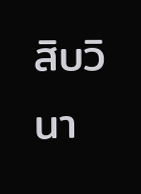สิบวินา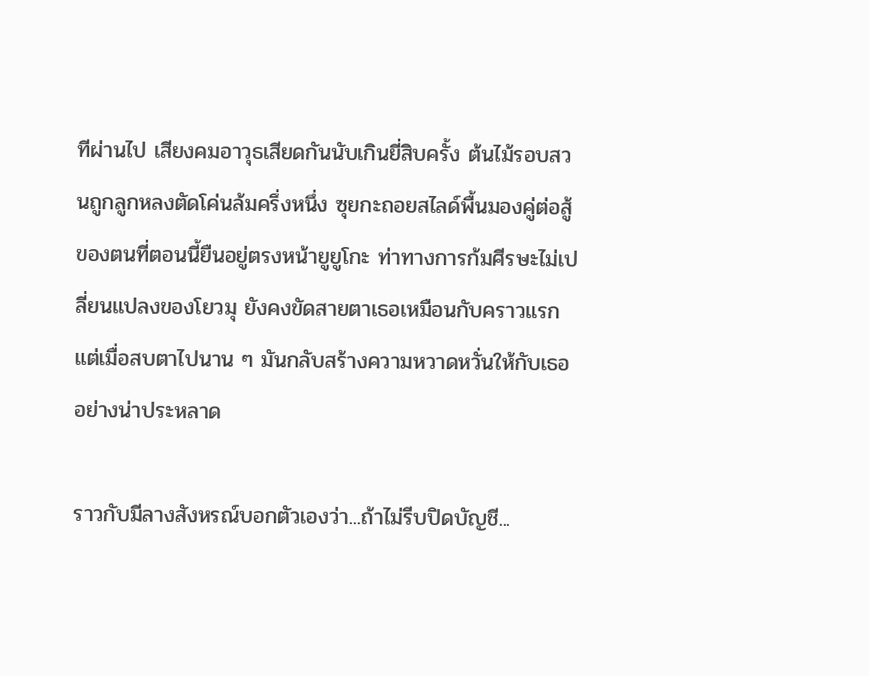ทีผ่านไป เสียงคมอาวุธเสียดกันนับเกินยี่สิบครั้ง ต้นไม้รอบสวนถูกลูกหลงตัดโค่นล้มครึ่งหนึ่ง ซุยกะถอยสไลด์พื้นมองคู่ต่อสู้ของตนที่ตอนนี้ยืนอยู่ตรงหน้ายูยูโกะ ท่าทางการก้มศีรษะไม่เปลี่ยนแปลงของโยวมุ ยังคงขัดสายตาเธอเหมือนกับคราวแรก แต่เมื่อสบตาไปนาน ๆ มันกลับสร้างความหวาดหวั่นให้กับเธออย่างน่าประหลาด

ราวกับมีลางสังหรณ์บอกตัวเองว่า...ถ้าไม่รีบปิดบัญชี...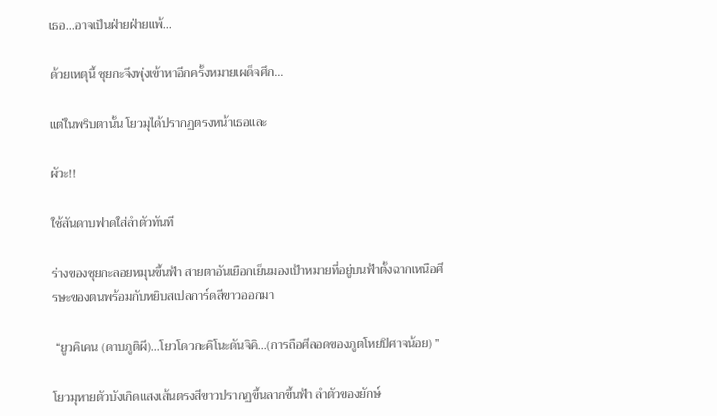เธอ...อาจเป็นฝ่ายฝ่ายแพ้...

ด้วยเหตุนี้ ซุยกะจึงพุ่งเข้าหาอีกครั้งหมายเผด็จศึก...

แต่ในพริบตานั้น โยวมุได้ปรากฏตรงหน้าเธอและ

ผัวะ!!

ใช้สันดาบฟาดใส่ลำตัวทันที

ร่างของซุยกะลอยหมุนขึ้นฟ้า สายตาอันเยือกเย็นมองเป้าหมายที่อยู่บนฟ้าตั้งฉากเหนือศีรษะของตนพร้อมกับหยิบสเปลการ์ดสีขาวออกมา

 “ยูวคิเคน (ดาบภูติผี)...โยวโดวกะคิโนะดันจิคิ...(การถือศีลอดของภูตโหยปิศาจน้อย) ”

โยวมุหายตัวบังเกิดแสงเส้นตรงสีขาวปรากฏขึ้นลากขึ้นฟ้า ลำตัวของยักษ์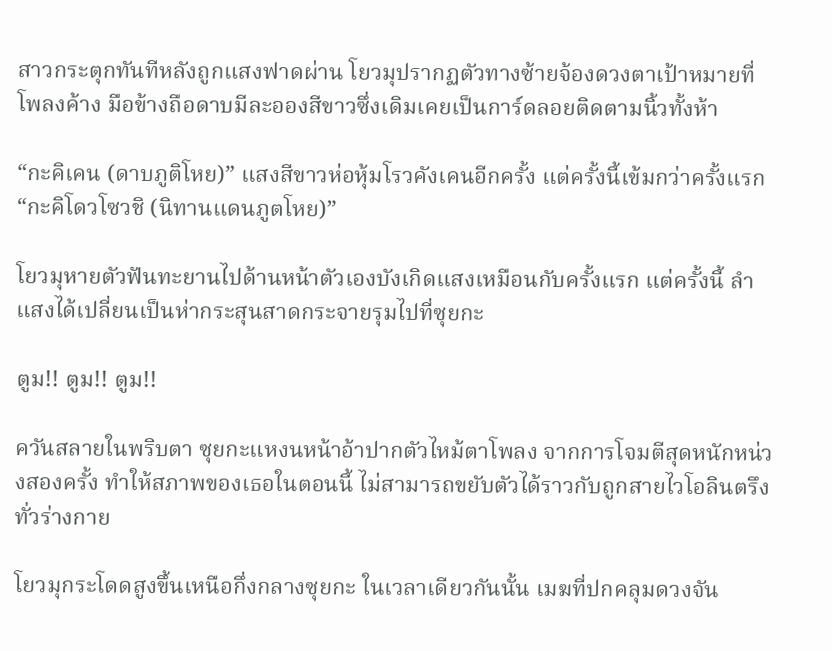สาวกระตุกทันทีหลังถูกแสงฟาดผ่าน โยวมุปรากฏตัวทางซ้ายจ้องดวงตาเป้าหมายที่โพลงค้าง มือข้างถือดาบมีละอองสีขาวซึ่งเดิมเคยเป็นการ์ดลอยติดตามนิ้วทั้งห้า

“กะคิเคน (ดาบภูติโหย)” แสงสีขาวห่อหุ้มโรวคังเคนอีกครั้ง แต่ครั้งนี้เข้มกว่าครั้งแรก “กะคิโดวโซวชิ (นิทานแดนภูตโหย)”

โยวมุหายตัวฟันทะยานไปด้านหน้าตัวเองบังเกิดแสงเหมือนกับครั้งแรก แต่ครั้งนี้ ลำแสงได้เปลี่ยนเป็นห่ากระสุนสาดกระจายรุมไปที่ซุยกะ

ตูม!! ตูม!! ตูม!!

ควันสลายในพริบตา ซุยกะแหงนหน้าอ้าปากตัวไหม้ตาโพลง จากการโจมตีสุดหนักหน่วงสองครั้ง ทำให้สภาพของเธอในตอนนี้ ไม่สามารถขยับตัวได้ราวกับถูกสายไวโอลินตรึงทั่วร่างกาย

โยวมุกระโดดสูงขึ้นเหนือกึ่งกลางซุยกะ ในเวลาเดียวกันนั้น เมฆที่ปกคลุมดวงจัน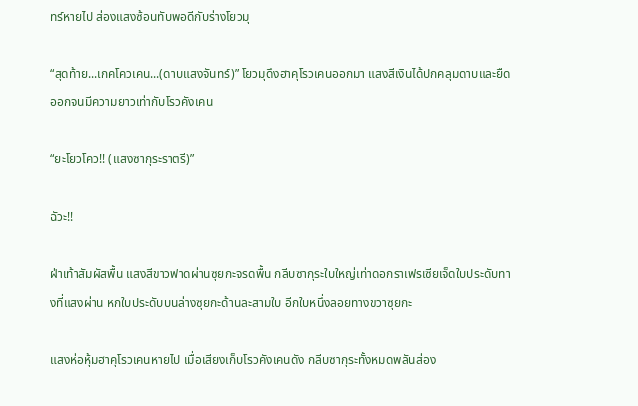ทร์หายไป ส่องแสงซ้อนทับพอดีกับร่างโยวมุ

“สุดท้าย...เกคโควเคน...(ดาบแสงจันทร์)” โยวมุดึงฮาคุโรวเคนออกมา แสงสีเงินได้ปกคลุมดาบและยืดออกจนมีความยาวเท่ากับโรวคังเคน

“ยะโยวโคว!! (แสงซากุระราตรี)”

ฉัวะ!!

ฝ่าเท้าสัมผัสพื้น แสงสีขาวฟาดผ่านซุยกะจรดพื้น กลีบซากุระใบใหญ่เท่าดอกราเฟรเซียเจ็ดใบประดับทางที่แสงผ่าน หกใบประดับบนล่างซุยกะด้านละสามใบ อีกใบหนึ่งลอยทางขวาซุยกะ

แสงห่อหุ้มฮาคุโรวเคนหายไป เมื่อเสียงเก็บโรวคังเคนดัง กลีบซากุระทั้งหมดพลันส่อง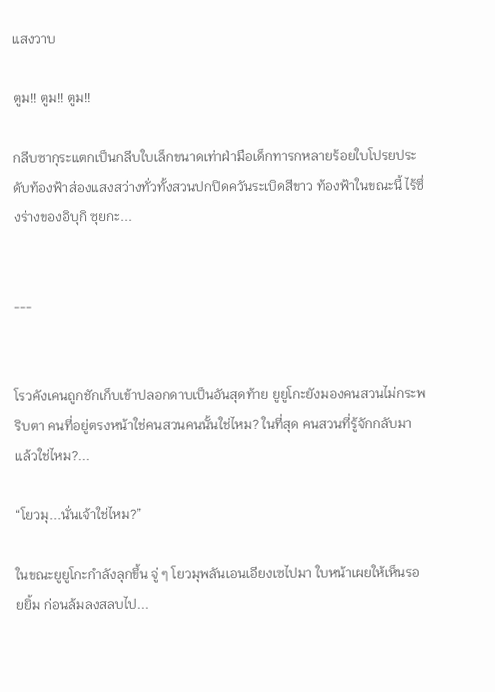แสงวาบ

ตูม!! ตูม!! ตูม!!

กลีบซากุระแตกเป็นกลีบใบเล็กขนาดเท่าฝ่ามือเด็กทารกหลายร้อยใบโปรยประดับท้องฟ้าส่องแสงสว่างทั่วทั้งสวนปกปิดควันระเบิดสีขาว ท้องฟ้าในขณะนี้ ไร้ซึ่งร่างของอิบุกิ ซุยกะ...


---


โรวคังเคนถูกชักเก็บเข้าปลอกดาบเป็นอันสุดท้าย ยูยูโกะยังมองคนสวนไม่กระพริบตา คนที่อยู่ตรงหน้าใช่คนสวนคนนั้นใช่ไหม? ในที่สุด คนสวนที่รู้จักกลับมาแล้วใช่ไหม?...

“โยวมุ...นั่นเจ้าใช่ไหม?”

ในขณะยูยูโกะกำลังลุกขึ้น จู่ ๆ โยวมุพลันเอนเอียงเซไปมา ใบหน้าเผยให้เห็นรอยยิ้ม ก่อนล้มลงสลบไป...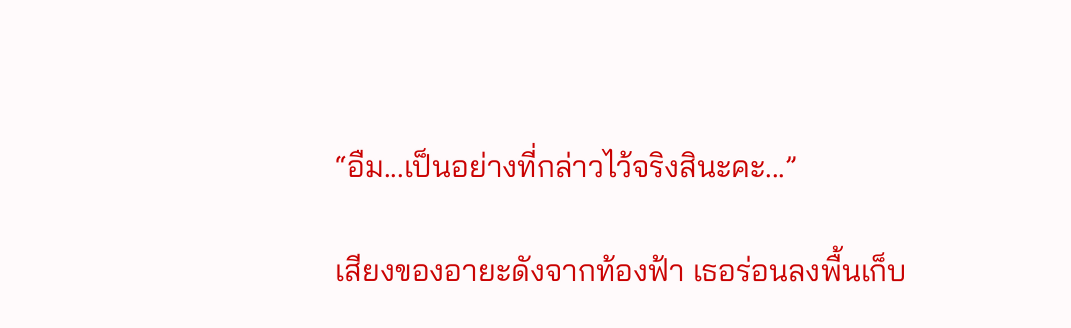“อืม...เป็นอย่างที่กล่าวไว้จริงสินะคะ...”

เสียงของอายะดังจากท้องฟ้า เธอร่อนลงพื้นเก็บ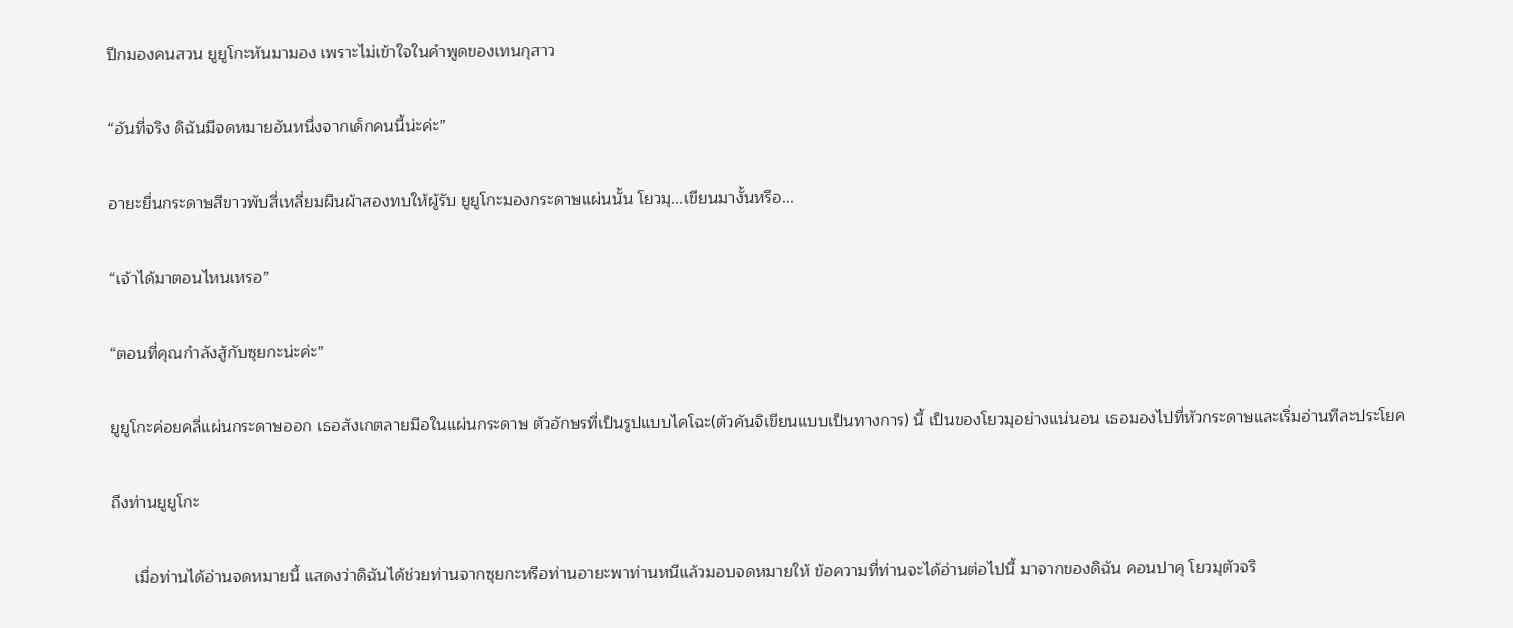ปีกมองคนสวน ยูยูโกะหันมามอง เพราะไม่เข้าใจในคำพูดของเทนกุสาว

“อันที่จริง ดิฉันมีจดหมายอันหนึ่งจากเด็กคนนี้น่ะค่ะ”

อายะยื่นกระดาษสีขาวพับสี่เหลี่ยมผืนผ้าสองทบให้ผู้รับ ยูยูโกะมองกระดาษแผ่นนั้น โยวมุ...เขียนมางั้นหรือ...

“เจ้าได้มาตอนไหนเหรอ”

“ตอนที่คุณกำลังสู้กับซุยกะน่ะค่ะ”

ยูยูโกะค่อยคลี่แผ่นกระดาษออก เธอสังเกตลายมือในแผ่นกระดาษ ตัวอักษรที่เป็นรูปแบบไคโฉะ(ตัวคันจิเขียนแบบเป็นทางการ) นี้ เป็นของโยวมุอย่างแน่นอน เธอมองไปที่หัวกระดาษและเริ่มอ่านทีละประโยค

ถึงท่านยูยูโกะ

     เมื่อท่านได้อ่านจดหมายนี้ แสดงว่าดิฉันได้ช่วยท่านจากซุยกะหรือท่านอายะพาท่านหนีแล้วมอบจดหมายให้ ข้อความที่ท่านจะได้อ่านต่อไปนี้ มาจากของดิฉัน คอนปาคุ โยวมุตัวจริ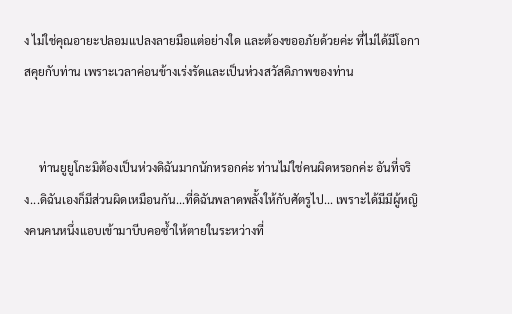ง ไม่ใช่คุณอายะปลอมแปลงลายมือแต่อย่างใด และต้องขออภัยด้วยค่ะ ที่ไม่ได้มีโอกาสคุยกับท่าน เพราะเวลาค่อนข้างเร่งรัดและเป็นห่วงสวัสดิภาพของท่าน


     ท่านยูยูโกะมิต้องเป็นห่วงดิฉันมากนักหรอกค่ะ ท่านไม่ใช่คนผิดหรอกค่ะ อันที่จริง...ดิฉันเองก็มีส่วนผิดเหมือนกัน...ที่ดิฉันพลาดพลั้งให้กับศัตรูไป... เพราะได้มีมีผู้หญิงคนคนหนึ่งแอบเข้ามาบีบคอซ้ำให้ตายในระหว่างที่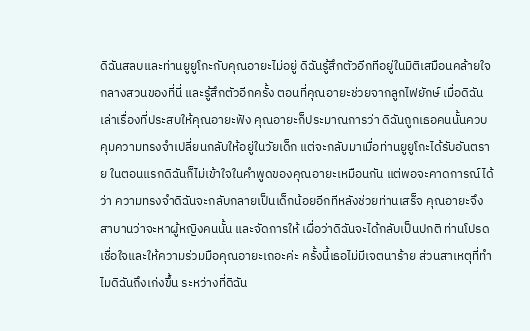ดิฉันสลบและท่านยูยูโกะกับคุณอายะไม่อยู่ ดิฉันรู้สึกตัวอีกทีอยู่ในมิติเสมือนคล้ายใจกลางสวนของที่นี่ และรู้สึกตัวอีกครั้ง ตอนที่คุณอายะช่วยจากลูกไฟยักษ์ เมื่อดิฉันเล่าเรื่องที่ประสบให้คุณอายะฟัง คุณอายะก็ประมาณการว่า ดิฉันถูกเธอคนนั้นควบคุมความทรงจำเปลี่ยนกลับให้อยู่ในวัยเด็ก แต่จะกลับมาเมื่อท่านยูยูโกะได้รับอันตราย ในตอนแรกดิฉันก็ไม่เข้าใจในคำพูดของคุณอายะเหมือนกัน แต่พอจะคาดการณ์ได้ว่า ความทรงจำดิฉันจะกลับกลายเป็นเด็กน้อยอีกทีหลังช่วยท่านเสร็จ คุณอายะจึงสาบานว่าจะหาผู้หญิงคนนั้น และจัดการให้ เผื่อว่าดิฉันจะได้กลับเป็นปกติ ท่านโปรดเชื่อใจและให้ความร่วมมือคุณอายะเถอะค่ะ ครั้งนี้เธอไม่มีเจตนาร้าย ส่วนสาเหตุที่ทำไมดิฉันถึงเก่งขึ้น ระหว่างที่ดิฉัน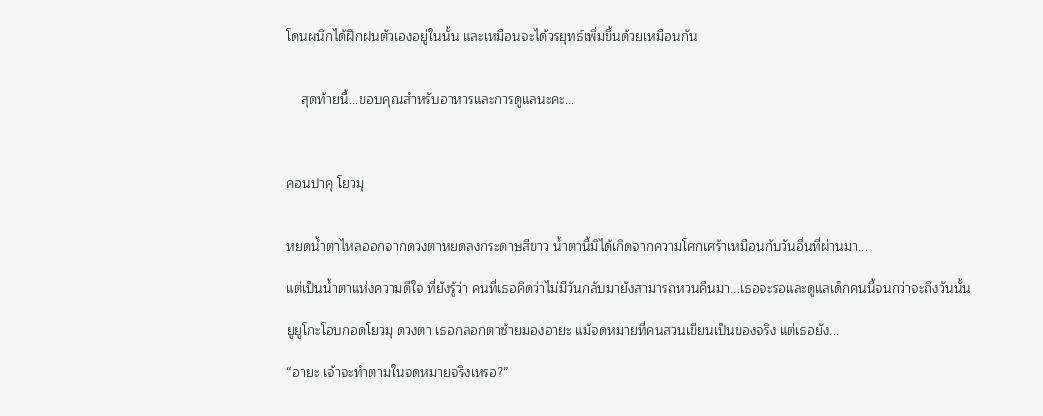โดนผนึกได้ฝึกฝนตัวเองอยู่ในนั้น และเหมือนจะได้วรยุทธ์เพิ่มขึ้นด้วยเหมือนกัน


    สุดท้ายนี้...ขอบคุณสำหรับอาหารและการดูแลนะคะ...



คอนปาคุ โยวมุ


หยดน้ำตาไหลออกจากดวงตาหยดลงกระดาษสีขาว น้ำตานี้มิได้เกิดจากความโศกเศร้าเหมือนกับวันอื่นที่ผ่านมา...

แต่เป็นน้ำตาแห่งความดีใจ ที่ยังรู้ว่า คนที่เธอคิดว่าไม่มีวันกลับมายังสามารถหวนคืนมา...เธอจะรอและดูแลเด็กคนนี้จนกว่าจะถึงวันนั้น

ยูยูโกะโอบกอดโยวมุ ดวงตา เธอกลอกตาซ้ายมองอายะ แม้จดหมายที่คนสวนเขียนเป็นของจริง แต่เธอยัง...

“อายะ เจ้าจะทำตามในจดหมายจริงเหรอ?”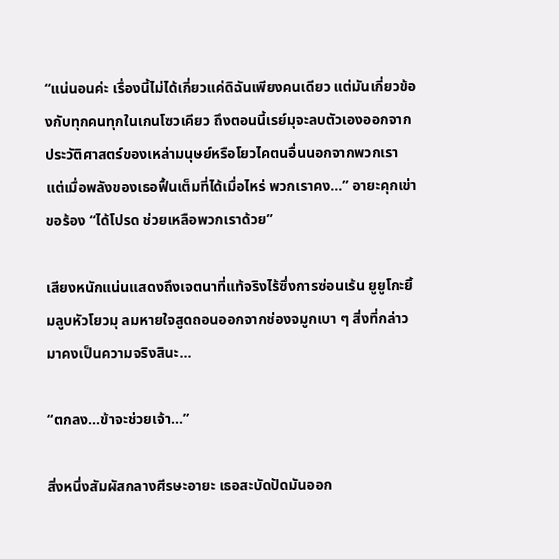“แน่นอนค่ะ เรื่องนี้ไม่ได้เกี่ยวแค่ดิฉันเพียงคนเดียว แต่มันเกี่ยวข้องกับทุกคนทุกในเกนโซวเคียว ถึงตอนนี้เรย์มุจะลบตัวเองออกจากประวัติศาสตร์ของเหล่ามนุษย์หรือโยวไคตนอื่นนอกจากพวกเรา แต่เมื่อพลังของเธอฟื้นเต็มที่ได้เมื่อไหร่ พวกเราคง...” อายะคุกเข่าขอร้อง “ได้โปรด ช่วยเหลือพวกเราด้วย”

เสียงหนักแน่นแสดงถึงเจตนาที่แท้จริงไร้ซึ่งการซ่อนเร้น ยูยูโกะยิ้มลูบหัวโยวมุ ลมหายใจสูดถอนออกจากช่องจมูกเบา ๆ สิ่งที่กล่าวมาคงเป็นความจริงสินะ...

“ตกลง...ข้าจะช่วยเจ้า...”

สิ่งหนึ่งสัมผัสกลางศีรษะอายะ เธอสะบัดปัดมันออก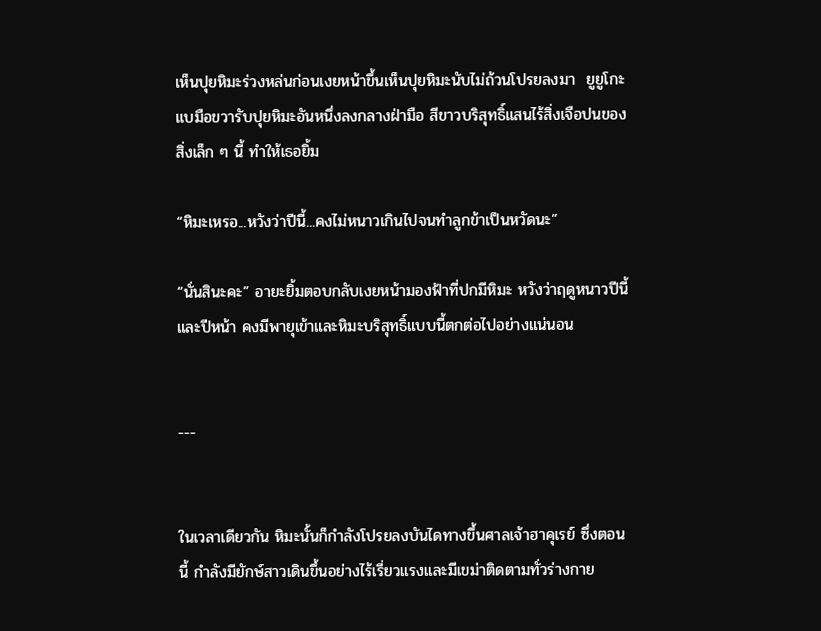เห็นปุยหิมะร่วงหล่นก่อนเงยหน้าขึ้นเห็นปุยหิมะนับไม่ถ้วนโปรยลงมา  ยูยูโกะแบมือขวารับปุยหิมะอันหนึ่งลงกลางฝ่ามือ สีขาวบริสุทธิ์แสนไร้สิ่งเจือปนของสิ่งเล็ก ๆ นี้ ทำให้เธอยิ้ม

“หิมะเหรอ...หวังว่าปีนี้...คงไม่หนาวเกินไปจนทำลูกข้าเป็นหวัดนะ”

“นั่นสินะคะ” อายะยิ้มตอบกลับเงยหน้ามองฟ้าที่ปกมีหิมะ หวังว่าฤดูหนาวปีนี้และปีหน้า คงมีพายุเข้าและหิมะบริสุทธิ์แบบนี้ตกต่อไปอย่างแน่นอน


---


ในเวลาเดียวกัน หิมะนั้นก็กำลังโปรยลงบันไดทางขึ้นศาลเจ้าฮาคุเรย์ ซึ่งตอนนี้ กำลังมียักษ์สาวเดินขึ้นอย่างไร้เรี่ยวแรงและมีเขม่าติดตามทั่วร่างกาย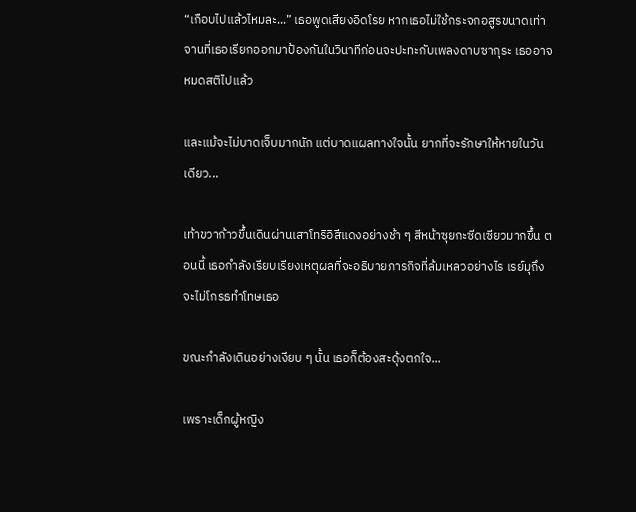“เกือบไปแล้วไหมละ...” เธอพูดเสียงอิดโรย หากเธอไม่ใช้กระจกอสูรขนาดเท่าจานที่เธอเรียกออกมาป้องกันในวินาทีก่อนจะปะทะกับเพลงดาบซากุระ เธออาจหมดสติไปแล้ว

และแม้จะไม่บาดเจ็บมากนัก แต่บาดแผลทางใจนั้น ยากที่จะรักษาให้หายในวันเดียว...

เท้าขวาก้าวขึ้นเดินผ่านเสาโทริอิสีแดงอย่างช้า ๆ สีหน้าซุยกะซีดเซียวมากขึ้น ตอนนี้ เธอกำลังเรียบเรียงเหตุผลที่จะอธิบายภารกิจที่ล้มเหลวอย่างไร เรย์มุถึงจะไม่โกรธทำโทษเธอ

ขณะกำลังเดินอย่างเงียบ ๆ นั้น เธอก็ต้องสะดุ้งตกใจ...

เพราะเด็กผู้หญิง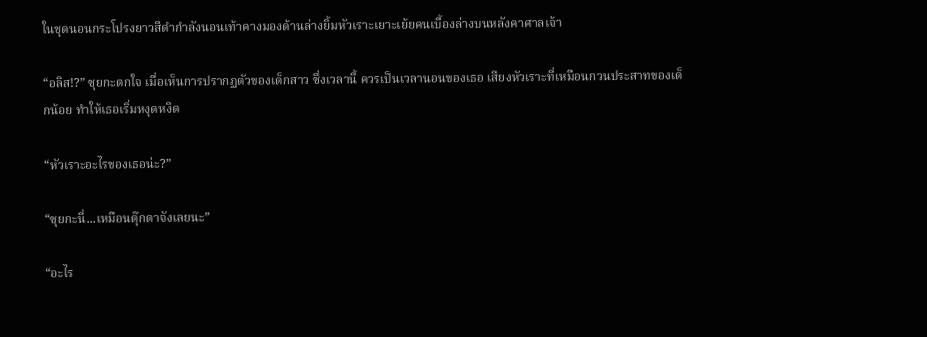ในชุดนอนกระโปรงยาวสีดำกำลังนอนเท้าคางมองด้านล่างยิ้มหัวเราะเยาะเย้ยคนเบื้องล่างบนหลังคาศาลเจ้า

“อลิส!?” ซุยกะตกใจ เมื่อเห็นการปรากฏตัวของเด็กสาว ซึ่งเวลานี้ ควรเป็นเวลานอนของเธอ เสียงหัวเราะที่เหมือนกวนประสาทของเด็กน้อย ทำให้เธอเริ่มหงุดหงิด

“หัวเราะอะไรของเธอน่ะ?”

“ซุยกะนี่...เหมือนตุ๊กตาจังเลยนะ”

“อะไร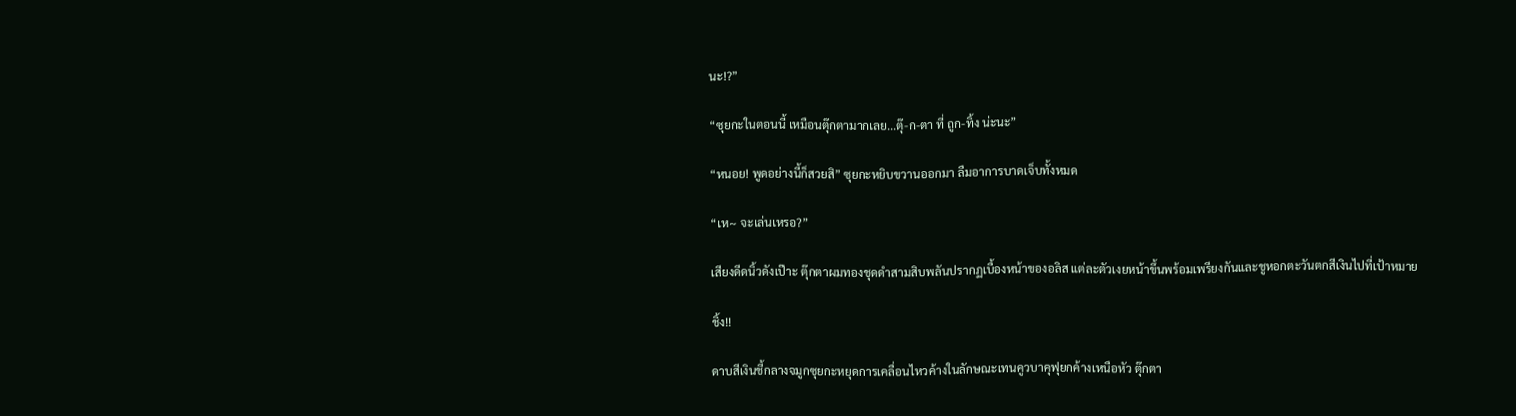นะ!?”

“ซุยกะในตอนนี้ เหมือนตุ๊กตามากเลย...ตุ๊-ก-ตา ที่ ถูก-ทิ้ง น่ะนะ”

“หนอย! พูดอย่างนี้ก็สวยสิ” ซุยกะหยิบขวานออกมา ลืมอาการบาดเจ็บทั้งหมด

“เห~ จะเล่นเหรอ?”

เสียงดีดนิ้วดังเป๊าะ ตุ๊กตาผมทองชุดดำสามสิบพลันปรากฏเบื้องหน้าของอลิส แต่ละตัวเงยหน้าขึ้นพร้อมเพรียงกันและชูหอกตะวันตกสีเงินไปที่เป้าหมาย

ชิ้ง!!

ดาบสีเงินชี้กลางจมูกซุยกะหยุดการเคลื่อนไหวค้างในลักษณะเทนคูวบาคุฟุยกค้างเหนือหัว ตุ๊กตา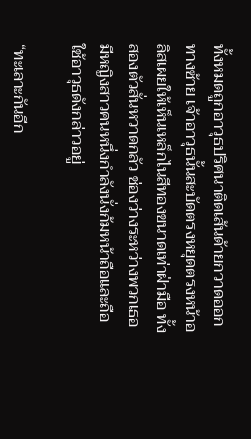ทั้งหมดถูกอาวุธปริศนาติดเส้นด้ายกวาดออกทางซ้าย เจ้าอาวุธนั้นสะบัดตรงหยุดตรงหน้าอลิสเผยให้เห็นเหล็กไนสีทองขนาดเท่าฝ่ามือ ทั้งสองตัวสั่นหวาดกลัว ช่องว่างระหว่างพวกเธอ มีหญิงสาวคนหนึ่งกำลังนั่งก้มหน้าถือและถือใช้อาวุธดังกล่าวอยู่

“ทะเลาะกันอีก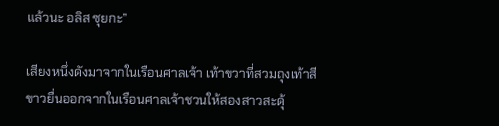แล้วนะ อลิส ซุยกะ”

เสียงหนึ่งดังมาจากในเรือนศาลเจ้า เท้าขวาที่สวมถุงเท้าสีขาวยื่นออกจากในเรือนศาลเจ้าชวนให้สองสาวสะดุ้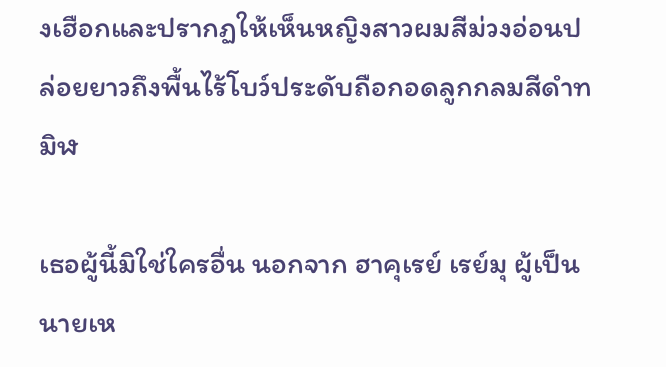งเฮือกและปรากฏให้เห็นหญิงสาวผมสีม่วงอ่อนปล่อยยาวถึงพื้นไร้โบว์ประดับถือกอดลูกกลมสีดำทมิฬ

เธอผู้นี้มิใช่ใครอื่น นอกจาก ฮาคุเรย์ เรย์มุ ผู้เป็นนายเห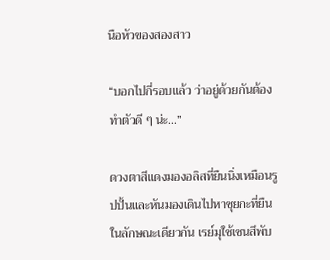นือหัวของสองสาว

“บอกไปกี่รอบแล้ว ว่าอยู่ด้วยกันต้องทำตัวดี ๆ น่ะ...”

ดวงตาสีแดงมองอลิสที่ยืนนิ่งเหมือนรูปปั้นและหันมองเดินไปหาซุยกะที่ยืนในลักษณะเดียวกัน เรย์มุใช้เซนสึพับ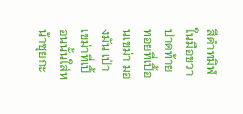สีดำทมิฬในมือขวาปาดท้ายทอยที่เปื้อนเขม่า มองมัน เป่าเขม่าที่เปื้อนนั้นใส่หน้าซุยกะ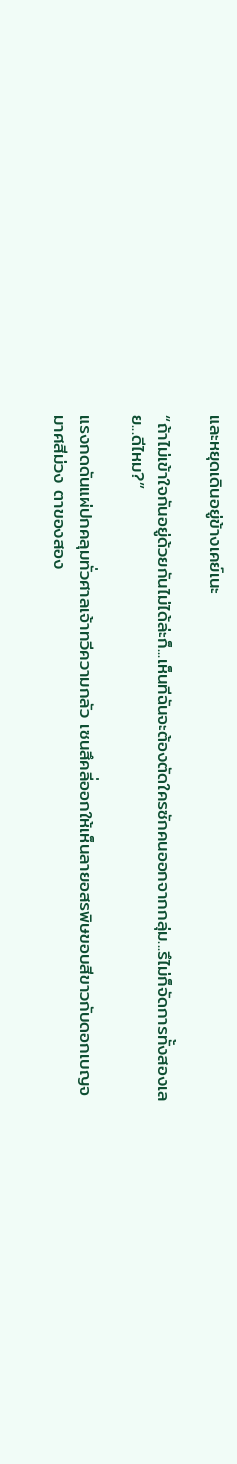และหยุดเดินอยู่ข้างเคย์เนะ

“ถ้าไม่เข้าใจกันอยู่ด้วยกันไม่ได้ล่ะก็...เห็นทีฉันจะต้องตัดใครซักคนออกจากกลุ่ม...รึไม่ก็จัดการทั้งสองเลย...ดีไหม?”

แรงกดดันแผ่ปกคลุมทั่วศาลเจ้าทวีความกลัว เซนสึคลี่ออกให้เห็นลายอสรพิษขอบสีขาวกับดอกเบญจมาศสีม่วง ตาของสอง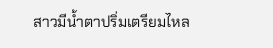สาวมีน้ำตาปริ่มเตรียมไหล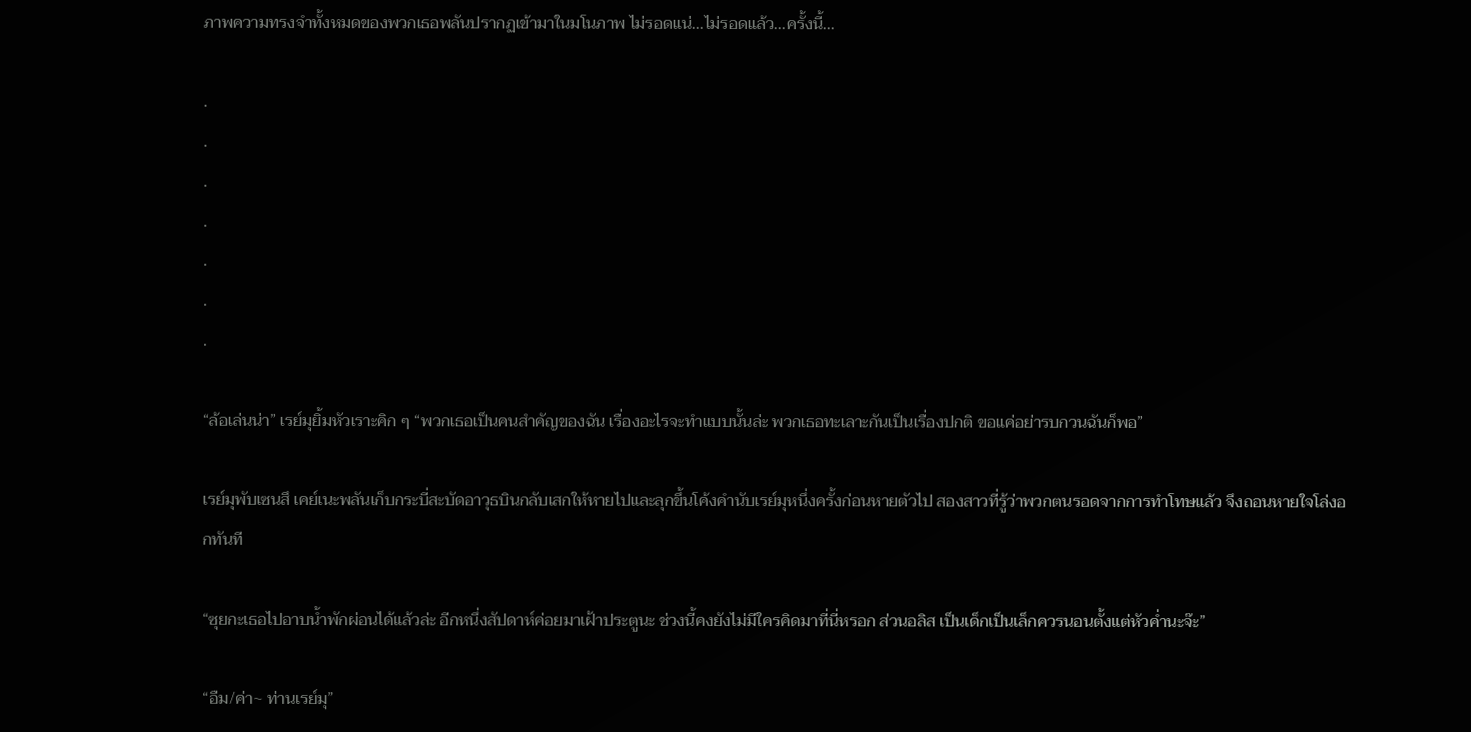ภาพความทรงจำทั้งหมดของพวกเธอพลันปรากฏเข้ามาในมโนภาพ ไม่รอดแน่...ไม่รอดแล้ว...ครั้งนี้...

.
.
.
.
.
.
.

“ล้อเล่นน่า” เรย์มุยิ้มหัวเราะคิก ๆ “พวกเธอเป็นคนสำคัญของฉัน เรื่องอะไรจะทำแบบนั้นล่ะ พวกเธอทะเลาะกันเป็นเรื่องปกติ ขอแค่อย่ารบกวนฉันก็พอ”

เรย์มุพับเซนสึ เคย์เนะพลันเก็บกระบี่สะบัดอาวุธบินกลับเสกให้หายไปและลุกขึ้นโค้งคำนับเรย์มุหนึ่งครั้งก่อนหายตัวไป สองสาวที่รู้ว่าพวกตนรอดจากการทำโทษแล้ว จึงถอนหายใจโล่งอกทันที

“ซุยกะเธอไปอาบน้ำพักผ่อนได้แล้วล่ะ อีกหนึ่งสัปดาห์ค่อยมาเฝ้าประตูนะ ช่วงนี้คงยังไม่มีใครคิดมาที่นี่หรอก ส่วนอลิส เป็นเด็กเป็นเล็กควรนอนตั้งแต่หัวค่ำนะจ๊ะ”

“อืม/ค่า~ ท่านเรย์มุ”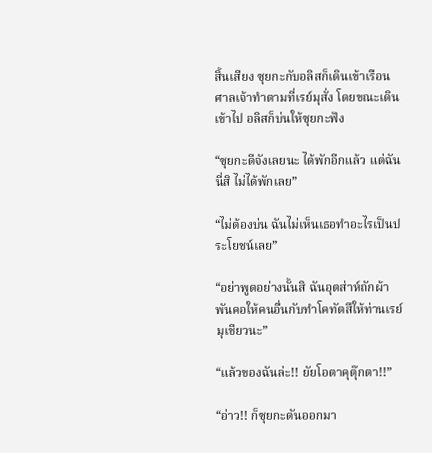สิ้นเสียง ซุยกะกับอลิสก็เดินเข้าเรือนศาลเจ้าทำตามที่เรย์มุสั่ง โดยขณะเดินเข้าไป อลิสก็บ่นให้ซุยกะฟัง

“ซุยกะดีจังเลยนะ ได้พักอีกแล้ว แต่ฉันนี่สิ ไม่ได้พักเลย”

“ไม่ต้องบ่น ฉันไม่เห็นเธอทำอะไรเป็นประโยชน์เลย”

“อย่าพูดอย่างนั้นสิ ฉันอุตส่าห์ถักผ้าพันคอให้คนอื่นกับทำโคทัตสึให้ท่านเรย์มุเชียวนะ”

“แล้วของฉันล่ะ!! ยัยโอตาคุตุ๊กตา!!”

“อ่าว!! ก็ซุยกะดันออกมา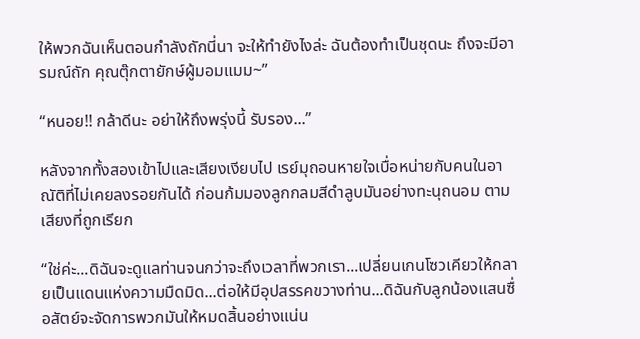ให้พวกฉันเห็นตอนกำลังถักนี่นา จะให้ทำยังไงล่ะ ฉันต้องทำเป็นชุดนะ ถึงจะมีอารมณ์ถัก คุณตุ๊กตายักษ์ผู้มอมแมม~”

“หนอย!! กล้าดีนะ อย่าให้ถึงพรุ่งนี้ รับรอง...”

หลังจากทั้งสองเข้าไปและเสียงเงียบไป เรย์มุถอนหายใจเบื่อหน่ายกับคนในอาณัติที่ไม่เคยลงรอยกันได้ ก่อนก้มมองลูกกลมสีดำลูบมันอย่างทะนุถนอม ตามเสียงที่ถูกเรียก

“ใช่ค่ะ...ดิฉันจะดูแลท่านจนกว่าจะถึงเวลาที่พวกเรา...เปลี่ยนเกนโซวเคียวให้กลายเป็นแดนแห่งความมืดมิด...ต่อให้มีอุปสรรคขวางท่าน...ดิฉันกับลูกน้องแสนซื่อสัตย์จะจัดการพวกมันให้หมดสิ้นอย่างแน่น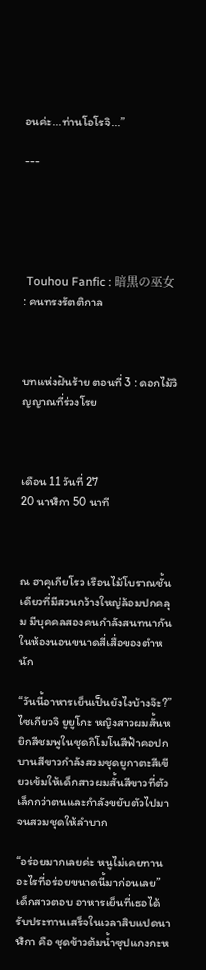อนค่ะ...ท่านโอโรจิ...”

---





 Touhou Fanfic : 暗黒の巫女 : คนทรงรัตติกาล



บทแห่งฝันร้าย ตอนที่ 3 : ดอกไม้วิญญาณที่ร่วงโรย



เดือน 11 วันที่ 27
20 นาฬิกา 50 นาที



ณ ฮาคุเกียโรว เรือนไม้โบราณชั้นเดียวที่มีสวนกว้างใหญ่ล้อมปกคลุม มีบุคคลสองคนกำลังสนทนากัน ในห้องนอนขนาดสี่เสื่อของตำหนัก

“วันนี้อาหารเย็นเป็นยังไงบ้างจ๊ะ?” ไซเกียวจิ ยูยูโกะ หญิงสาวผมสั้นหยิกสีชมพูในชุดกิโมโนสีฟ้าคอปกบานสีขาวกำลังสวมชุดยูกาตะสีเขียวเข้มให้เด็กสาวผมสั้นสีขาวที่ตัวเล็กกว่าตนและกำลังขยับตัวไปมาจนสวมชุดให้ลำบาก

“อร่อยมากเลยค่ะ หนูไม่เคยทานอะไรที่อร่อยขนาดนี้มาก่อนเลย” เด็กสาวตอบ อาหารเย็นที่เธอได้รับประทานเสร็จในเวลาสิบแปดนาฬิกา คือ ชุดข้าวต้มน้ำซุปแกงกะห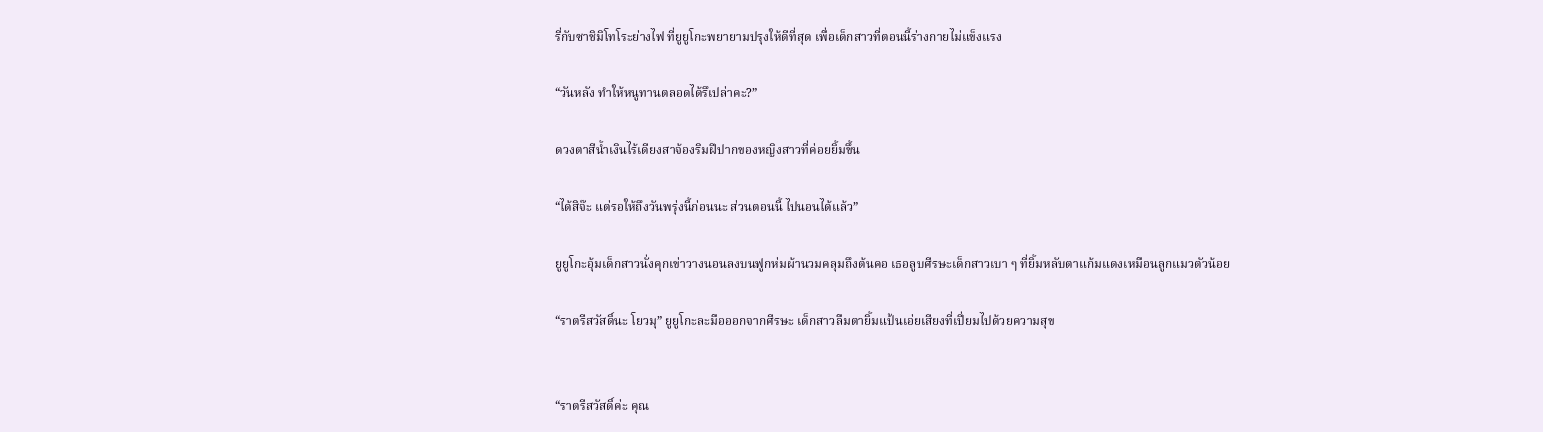รี่กับซาชิมิโทโระย่างไฟ ที่ยูยูโกะพยายามปรุงให้ดีที่สุด เพื่อเด็กสาวที่ตอนนี้ร่างกายไม่แข็งแรง

“วันหลัง ทำให้หนูทานตลอดได้รึเปล่าคะ?”

ดวงตาสีน้ำเงินไร้เดียงสาจ้องริมฝีปากของหญิงสาวที่ค่อยยิ้มขึ้น

“ได้สิจ๊ะ แต่รอให้ถึงวันพรุ่งนี้ก่อนนะ ส่วนตอนนี้ ไปนอนได้แล้ว”

ยูยูโกะอุ้มเด็กสาวนั่งคุกเข่าวางนอนลงบนฟูกห่มผ้านวมคลุมถึงต้นคอ เธอลูบศีรษะเด็กสาวเบา ๆ ที่ยิ้มหลับตาแก้มแดงเหมือนลูกแมวตัวน้อย

“ราตรีสวัสดิ์นะ โยวมุ” ยูยูโกะละมือออกจากศีรษะ เด็กสาวลืมตายิ้มแป้นเอ่ยเสียงที่เปี่ยมไปด้วยความสุข


“ราตรีสวัสดิ์ค่ะ คุณ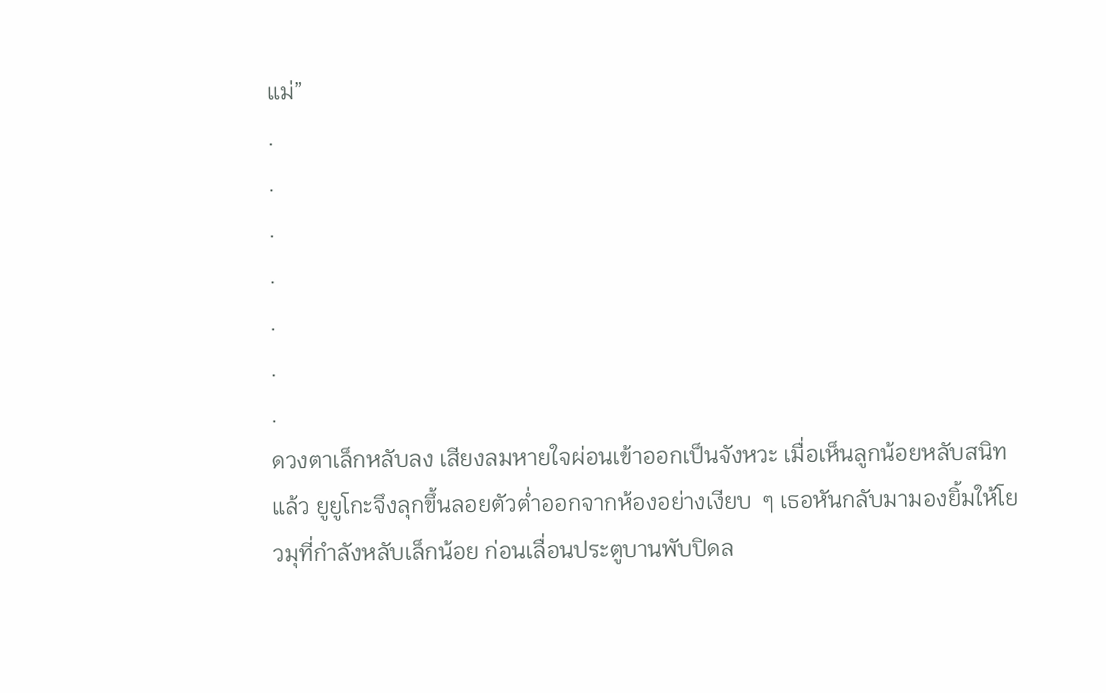แม่”
.
.
.
.
.
.
.
ดวงตาเล็กหลับลง เสียงลมหายใจผ่อนเข้าออกเป็นจังหวะ เมื่อเห็นลูกน้อยหลับสนิทแล้ว ยูยูโกะจึงลุกขึ้นลอยตัวต่ำออกจากห้องอย่างเงียบ  ๆ เธอหันกลับมามองยิ้มให้โยวมุที่กำลังหลับเล็กน้อย ก่อนเลื่อนประตูบานพับปิดล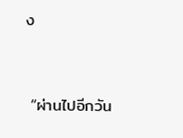ง


 “ผ่านไปอีกวัน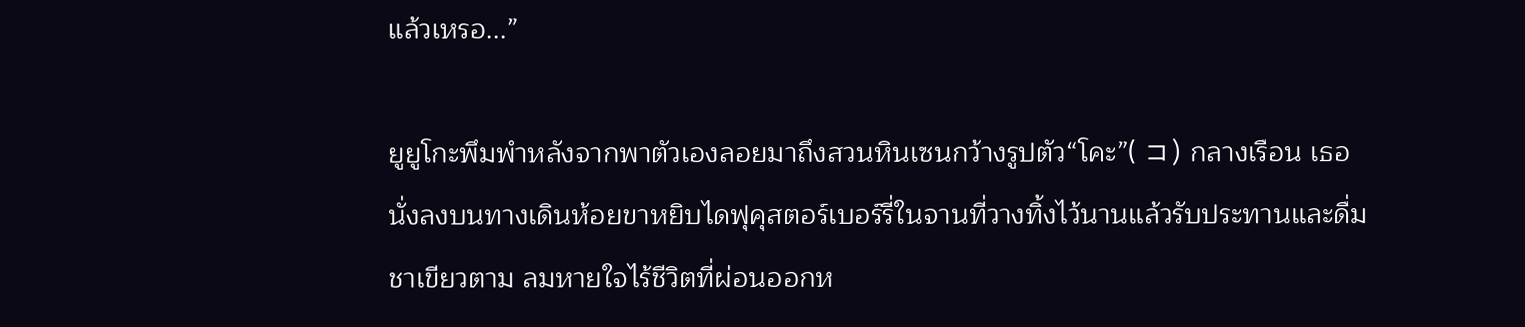แล้วเหรอ...”

ยูยูโกะพึมพำหลังจากพาตัวเองลอยมาถึงสวนหินเซนกว้างรูปตัว“โคะ”( コ) กลางเรือน เธอนั่งลงบนทางเดินห้อยขาหยิบไดฟุคุสตอร์เบอร์รี่ในจานที่วางทิ้งไว้นานแล้วรับประทานและดื่มชาเขียวตาม ลมหายใจไร้ชีวิตที่ผ่อนออกห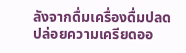ลังจากดื่มเครื่องดื่มปลดปล่อยความเครียดออ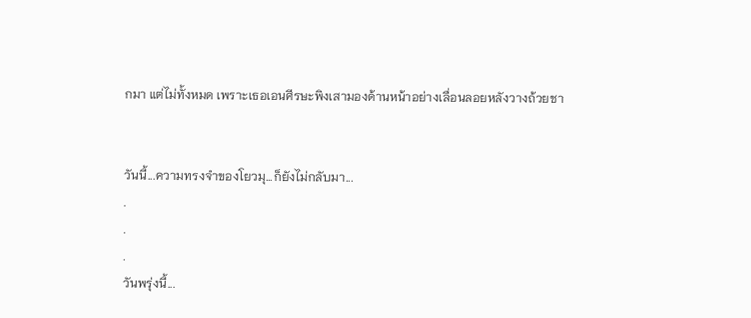กมา แต่ไม่ทั้งหมด เพราะเธอเอนศีรษะพิงเสามองด้านหน้าอย่างเลื่อนลอยหลังวางถ้วยชา


วันนี้...ความทรงจำของโยวมุ...ก็ยังไม่กลับมา...
.
.
.
วันพรุ่งนี้...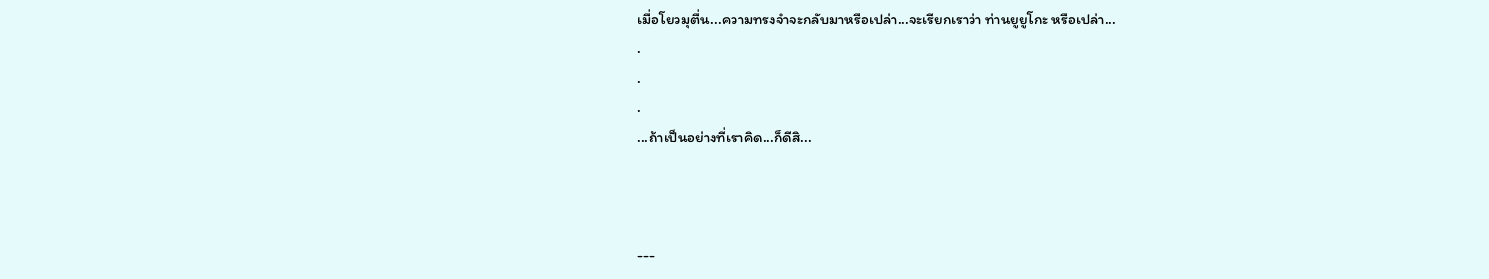เมื่อโยวมุตื่น...ความทรงจำจะกลับมาหรือเปล่า...จะเรียกเราว่า ท่านยูยูโกะ หรือเปล่า...
.
.
.
...ถ้าเป็นอย่างที่เราคิด...ก็ดีสิ...



---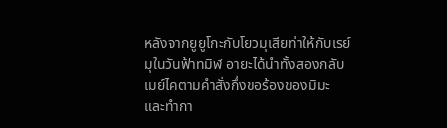หลังจากยูยูโกะกับโยวมุเสียท่าให้กับเรย์มุในวันฟ้าทมิฬ อายะได้นำทั้งสองกลับเมย์ไคตามคำสั่งกึ่งขอร้องของมิมะ และทำกา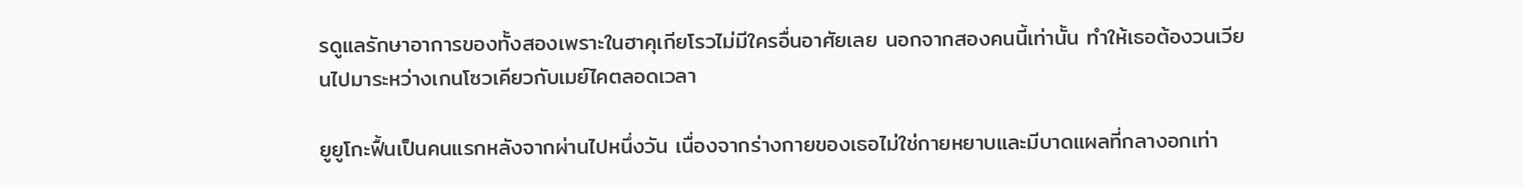รดูแลรักษาอาการของทั้งสองเพราะในฮาคุเกียโรวไม่มีใครอื่นอาศัยเลย นอกจากสองคนนี้เท่านั้น ทำให้เธอต้องวนเวียนไปมาระหว่างเกนโซวเคียวกับเมย์ไคตลอดเวลา

ยูยูโกะฟื้นเป็นคนแรกหลังจากผ่านไปหนึ่งวัน เนื่องจากร่างกายของเธอไม่ใช่กายหยาบและมีบาดแผลที่กลางอกเท่า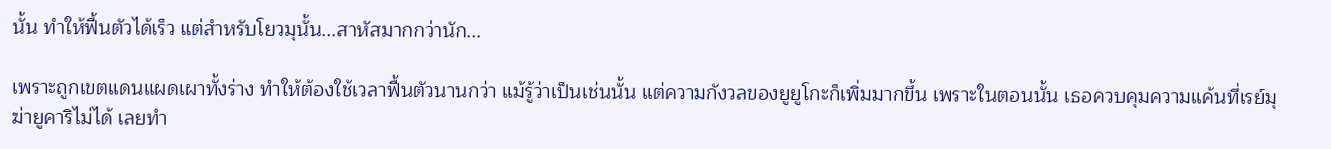นั้น ทำให้ฟื้นตัวได้เร็ว แต่สำหรับโยวมุนั้น...สาหัสมากกว่านัก...

เพราะถูกเขตแดนแผดเผาทั้งร่าง ทำให้ต้องใช้เวลาฟื้นตัวนานกว่า แม้รู้ว่าเป็นเช่นนั้น แต่ความกังวลของยูยูโกะก็เพิ่มมากขึ้น เพราะในตอนนั้น เธอควบคุมความแค้นที่เรย์มุฆ่ายูคาริไม่ได้ เลยทำ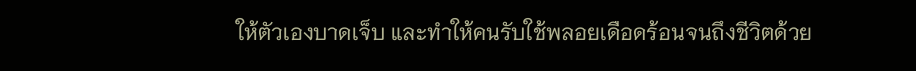ให้ตัวเองบาดเจ็บ และทำให้คนรับใช้พลอยเดือดร้อนจนถึงชีวิตด้วย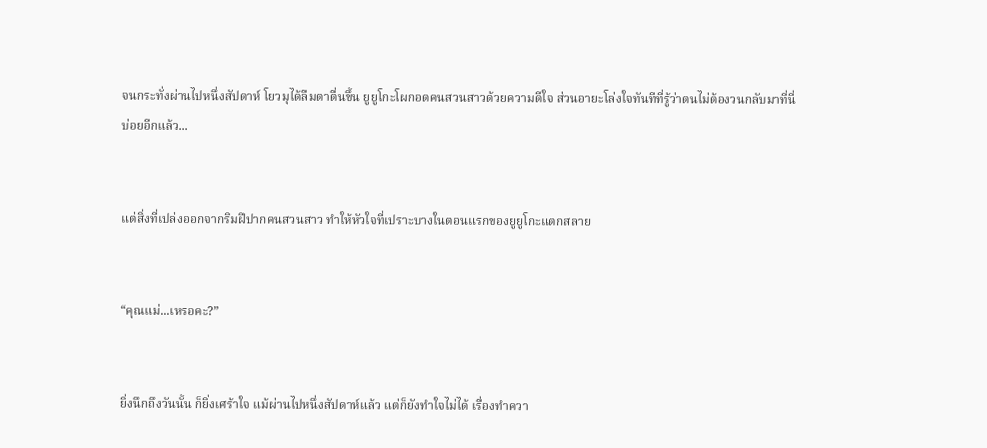จนกระทั่งผ่านไปหนึ่งสัปดาห์ โยวมุได้ลืมตาตื่นขึ้น ยูยูโกะโผกอดคนสวนสาวด้วยความดีใจ ส่วนอายะโล่งใจทันทีที่รู้ว่าตนไม่ต้องวนกลับมาที่นี่บ่อยอีกแล้ว...


แต่สิ่งที่เปล่งออกจากริมฝีปากคนสวนสาว ทำให้หัวใจที่เปราะบางในตอนแรกของยูยูโกะแตกสลาย


“คุณแม่...เหรอคะ?”


ยิ่งนึกถึงวันนั้น ก็ยิ่งเศร้าใจ แม้ผ่านไปหนึ่งสัปดาห์แล้ว แต่ก็ยังทำใจไม่ได้ เรื่องทำควา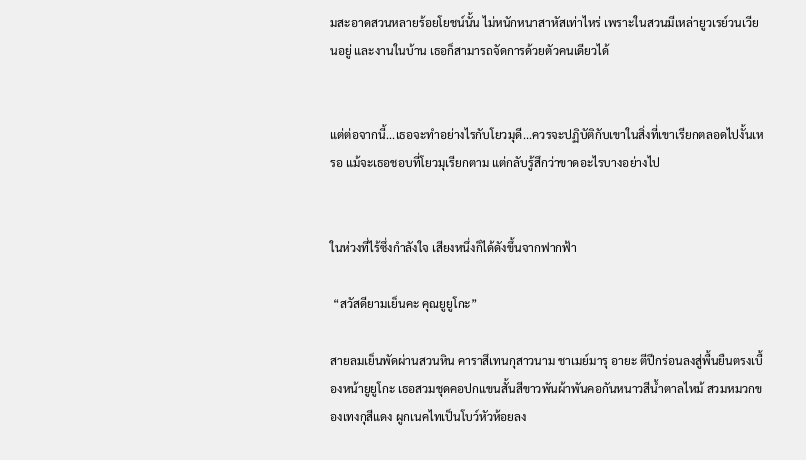มสะอาดสวนหลายร้อยโยชน์นั้น ไม่หนักหนาสาหัสเท่าไหร่ เพราะในสวนมีเหล่ายูวเรย์วนเวียนอยู่ และงานในบ้าน เธอก็สามารถจัดการด้วยตัวคนเดียวได้


แต่ต่อจากนี้...เธอจะทำอย่างไรกับโยวมุดี...ควรจะปฏิบัติกับเขาในสิ่งที่เขาเรียกตลอดไปงั้นเหรอ แม้จะเธอชอบที่โยวมุเรียกตาม แต่กลับรู้สึกว่าขาดอะไรบางอย่างไป


ในห่วงที่ไร้ซึ่งกำลังใจ เสียงหนึ่งก็ได้ดังขึ้นจากฟากฟ้า

 “สวัสดียามเย็นคะ คุณยูยูโกะ”

สายลมเย็นพัดผ่านสวนหิน คาราสึเทนกุสาวนาม ชาเมย์มารุ อายะ ตีปีกร่อนลงสู่พื้นยืนตรงเบื้องหน้ายูยูโกะ เธอสวมชุดคอปกแขนสั้นสีขาวพันผ้าพันคอกันหนาวสีน้ำตาลไหม้ สวมหมวกของเทงกุสีแดง ผูกเนคไทเป็นโบว์หัวห้อยลง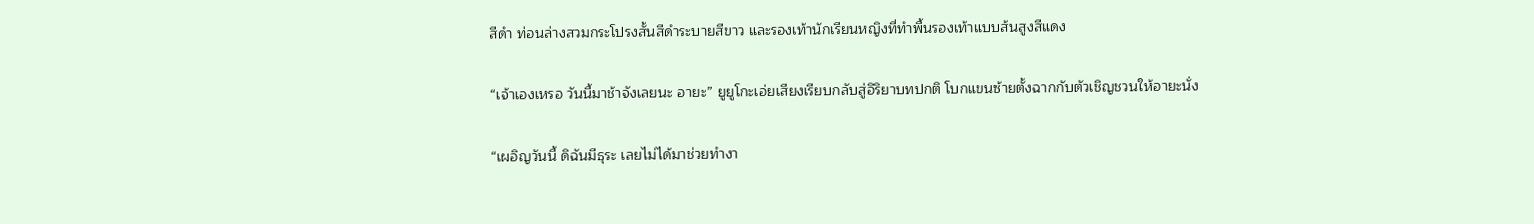สีดำ ท่อนล่างสวมกระโปรงสั้นสีดำระบายสีขาว และรองเท้านักเรียนหญิงที่ทำพื้นรองเท้าแบบส้นสูงสีแดง

“เจ้าเองเหรอ วันนี้มาช้าจังเลยนะ อายะ” ยูยูโกะเอ่ยเสียงเรียบกลับสู่อิริยาบทปกติ โบกแขนซ้ายตั้งฉากกับตัวเชิญชวนให้อายะนั่ง

“เผอิญวันนี้ ดิฉันมีธุระ เลยไม่ได้มาช่วยทำงา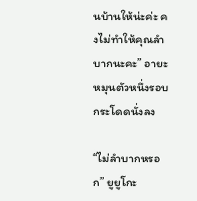นบ้านให้น่ะค่ะ คงไม่ทำให้คุณลำบากนะคะ” อายะหมุนตัวหนึ่งรอบกระโดดนั่งลง

“ไม่ลำบากหรอก” ยูยูโกะ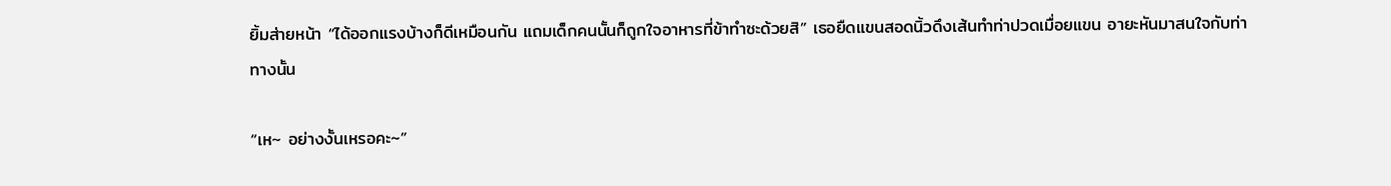ยิ้มส่ายหน้า “ได้ออกแรงบ้างก็ดีเหมือนกัน แถมเด็กคนนั้นก็ถูกใจอาหารที่ข้าทำซะด้วยสิ” เธอยืดแขนสอดนิ้วดึงเส้นทำท่าปวดเมื่อยแขน อายะหันมาสนใจกับท่าทางนั้น

“เห~ อย่างงั้นเหรอคะ~”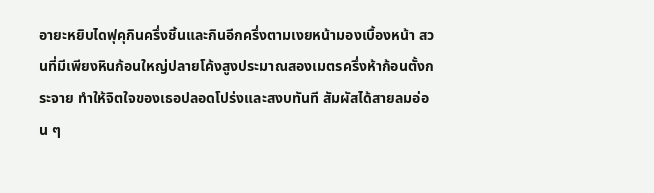อายะหยิบไดฟุคุกินครึ่งชิ้นและกินอีกครึ่งตามเงยหน้ามองเบื้องหน้า สวนที่มีเพียงหินก้อนใหญ่ปลายโค้งสูงประมาณสองเมตรครึ่งห้าก้อนตั้งกระจาย ทำให้จิตใจของเธอปลอดโปร่งและสงบทันที สัมผัสได้สายลมอ่อน ๆ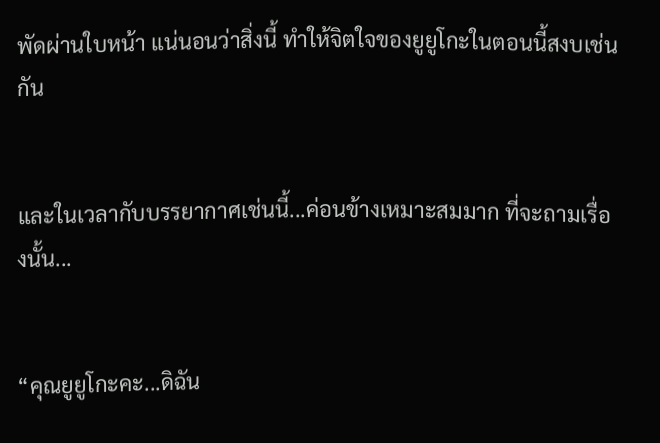พัดผ่านใบหน้า แน่นอนว่าสิ่งนี้ ทำให้จิตใจของยูยูโกะในตอนนี้สงบเช่นกัน


และในเวลากับบรรยากาศเช่นนี้...ค่อนข้างเหมาะสมมาก ที่จะถามเรื่องนั้น...


“คุณยูยูโกะคะ...ดิฉัน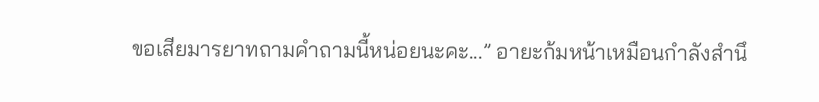ขอเสียมารยาทถามคำถามนี้หน่อยนะคะ...” อายะก้มหน้าเหมือนกำลังสำนึ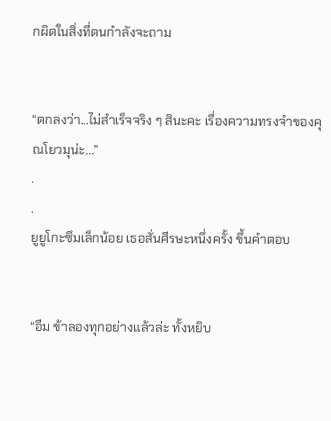กผิดในสิ่งที่ตนกำลังจะถาม


“ตกลงว่า...ไม่สำเร็จจริง ๆ สินะคะ เรื่องความทรงจำของคุณโยวมุน่ะ...”
.
.
ยูยูโกะซึมเล็กน้อย เธอสั่นศีรษะหนึ่งครั้ง ขึ้นคำตอบ


“อืม ข้าลองทุกอย่างแล้วล่ะ ทั้งหยิบ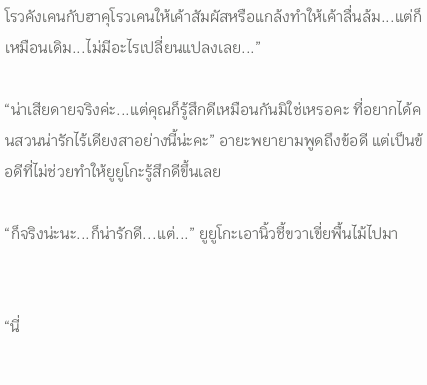โรวคังเคนกับฮาคุโรวเคนให้เค้าสัมผัสหรือแกล้งทำให้เค้าลื่นล้ม...แต่ก็เหมือนเดิม...ไม่มีอะไรเปลี่ยนแปลงเลย...”

“น่าเสียดายจริงค่ะ...แต่คุณก็รู้สึกดีเหมือนกันมิใช่เหรอคะ ที่อยากได้คนสวนน่ารักไร้เดียงสาอย่างนี้น่ะคะ” อายะพยายามพูดถึงข้อดี แต่เป็นข้อดีที่ไม่ช่วยทำให้ยูยูโกะรู้สึกดีขึ้นเลย

“ก็จริงน่ะนะ...ก็น่ารักดี...แต่...” ยูยูโกะเอานิ้วชี้ขวาเขี่ยพื้นไม้ไปมา


“นี่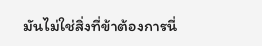มันไม่ใช่สิ่งที่ข้าต้องการนี่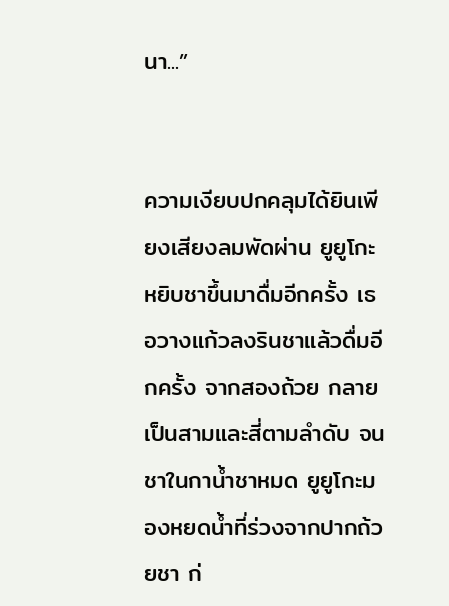นา...”


ความเงียบปกคลุมได้ยินเพียงเสียงลมพัดผ่าน ยูยูโกะหยิบชาขึ้นมาดื่มอีกครั้ง เธอวางแก้วลงรินชาแล้วดื่มอีกครั้ง จากสองถ้วย กลายเป็นสามและสี่ตามลำดับ จนชาในกาน้ำชาหมด ยูยูโกะมองหยดน้ำที่ร่วงจากปากถ้วยชา ก่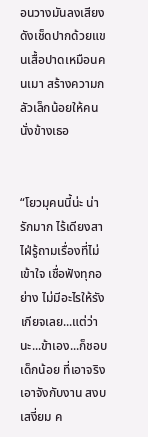อนวางมันลงเสียงดังเช็ดปากด้วยแขนเสื้อปาดเหมือนคนเมา สร้างความกลัวเล็กน้อยให้คนนั่งข้างเธอ


“โยวมุคนนี้น่ะ น่ารักมาก ไร้เดียงสา ไฝ่รู้ถามเรื่องที่ไม่เข้าใจ เชื่อฟังทุกอย่าง ไม่มีอะไรให้รังเกียจเลย...แต่ว่านะ...ข้าเอง...ก็ชอบเด็กน้อย ที่เอาจริงเอาจังกับงาน สงบเสงี่ยม ค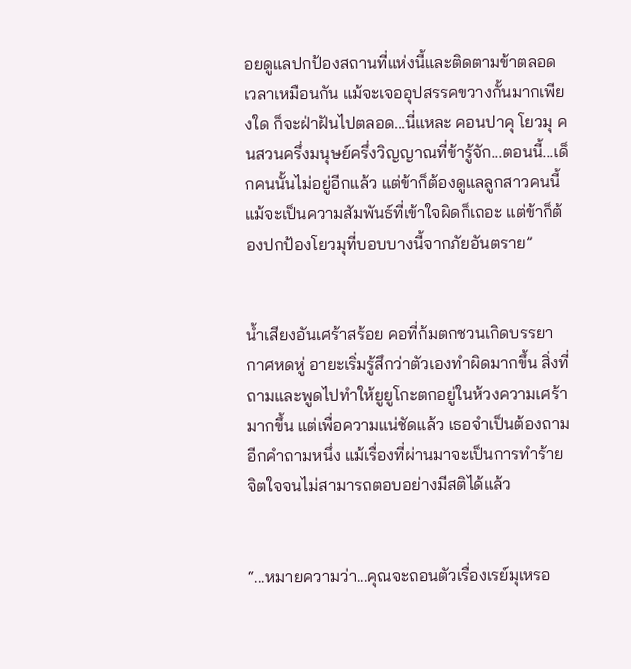อยดูแลปกป้องสถานที่แห่งนี้และติดตามข้าตลอดเวลาเหมือนกัน แม้จะเจออุปสรรคขวางกั้นมากเพียงใด ก็จะฝ่าฝันไปตลอด...นี่แหละ คอนปาคุ โยวมุ คนสวนครึ่งมนุษย์ครึ่งวิญญาณที่ข้ารู้จัก...ตอนนี้...เด็กคนนั้นไม่อยู่อีกแล้ว แต่ข้าก็ต้องดูแลลูกสาวคนนี้ แม้จะเป็นความสัมพันธ์ที่เข้าใจผิดก็เถอะ แต่ข้าก็ต้องปกป้องโยวมุที่บอบบางนี้จากภัยอันตราย”


น้ำเสียงอันเศร้าสร้อย คอที่ก้มตกชวนเกิดบรรยากาศหดหู่ อายะเริ่มรู้สึกว่าตัวเองทำผิดมากขึ้น สิ่งที่ถามและพูดไปทำให้ยูยูโกะตกอยู่ในห้วงความเศร้ามากขึ้น แต่เพื่อความแน่ชัดแล้ว เธอจำเป็นต้องถามอีกคำถามหนึ่ง แม้เรื่องที่ผ่านมาจะเป็นการทำร้ายจิตใจจนไม่สามารถตอบอย่างมีสติได้แล้ว


“...หมายความว่า...คุณจะถอนตัวเรื่องเรย์มุเหรอ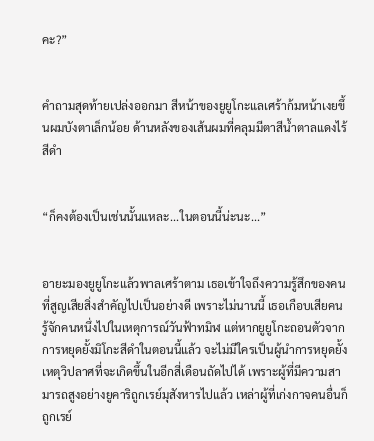คะ?”


คำถามสุดท้ายเปล่งออกมา สีหน้าของยูยูโกะแลเศร้าก้มหน้าเงยขึ้นผมบังตาเล็กน้อย ด้านหลังของเส้นผมที่คลุมมีตาสีน้ำตาลแดงไร้สีดำ


“ก็คงต้องเป็นเช่นนั้นแหละ...ในตอนนี้น่ะนะ...”


อายะมองยูยูโกะแล้วพาลเศร้าตาม เธอเข้าใจถึงความรู้สึกของคนที่สูญเสียสิ่งสำคัญไปเป็นอย่างดี เพราะไม่นานนี้ เธอเกือบเสียคนรู้จักคนหนึ่งไปในเหตุการณ์วันฟ้าทมิฬ แต่หากยูยูโกะถอนตัวจากการหยุดยั้งมิโกะสีดำในตอนนี้แล้ว จะไม่มีใครเป็นผู้นำการหยุดยั้งเหตุวิปลาศที่จะเกิดขึ้นในอีกสี่เดือนถัดไปได้ เพราะผู้ที่มีความสามารถสูงอย่างยูคาริถูกเรย์มุสังหารไปแล้ว เหล่าผู้ที่เก่งกาจคนอื่นก็ถูกเรย์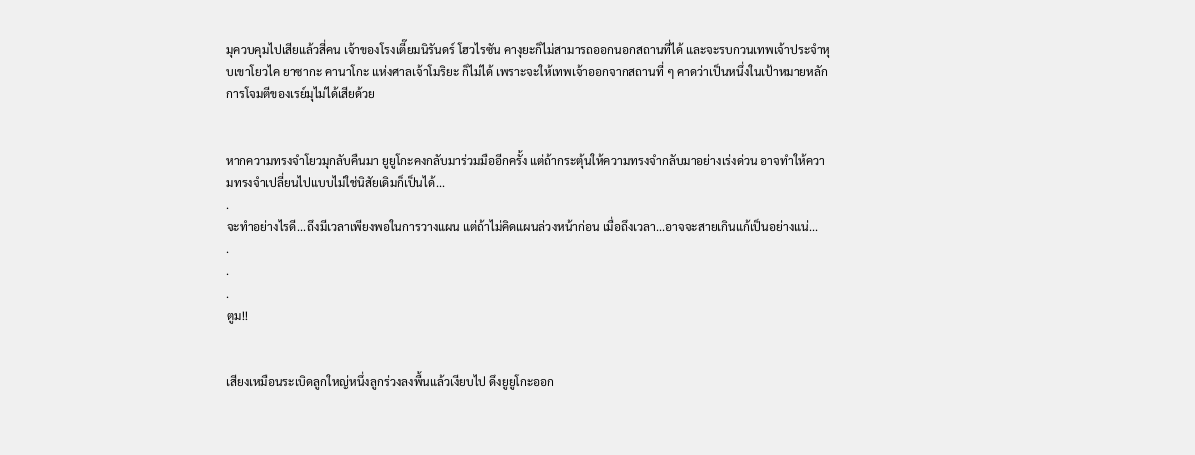มุควบคุมไปเสียแล้วสี่คน เจ้าของโรงเตี๊ยมนิรันดร์ โฮวไรซัน คางุยะก็ไม่สามารถออกนอกสถานที่ได้ และจะรบกวนเทพเจ้าประจำหุบเขาโยวไค ยาซากะ คานาโกะ แห่งศาลเจ้าโมริยะ ก็ไม่ได้ เพราะจะให้เทพเจ้าออกจากสถานที่ ๆ คาดว่าเป็นหนึ่งในเป้าหมายหลักการโจมตีของเรย์มุไม่ได้เสียด้วย


หากความทรงจำโยวมุกลับคืนมา ยูยูโกะคงกลับมาร่วมมืออีกครั้ง แต่ถ้ากระตุ้นให้ความทรงจำกลับมาอย่างเร่งด่วน อาจทำให้ความทรงจำเปลี่ยนไปแบบไม่ใช่นิสัยเดิมก็เป็นได้...
.
จะทำอย่างไรดี...ถึงมีเวลาเพียงพอในการวางแผน แต่ถ้าไม่คิดแผนล่วงหน้าก่อน เมื่อถึงเวลา...อาจจะสายเกินแก้เป็นอย่างแน่...
.
.
.
ตูม!!


เสียงเหมือนระเบิดลูกใหญ่หนึ่งลูกร่วงลงพื้นแล้วเงียบไป ดึงยูยูโกะออก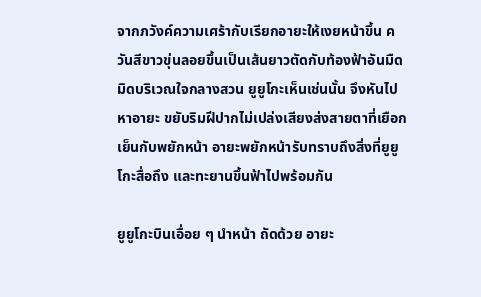จากภวังค์ความเศร้ากับเรียกอายะให้เงยหน้าขึ้น ควันสีขาวขุ่นลอยขึ้นเป็นเส้นยาวตัดกับท้องฟ้าอันมืดมิดบริเวณใจกลางสวน ยูยูโกะเห็นเช่นนั้น จึงหันไปหาอายะ ขยับริมฝีปากไม่เปล่งเสียงส่งสายตาที่เยือกเย็นกับพยักหน้า อายะพยักหน้ารับทราบถึงสิ่งที่ยูยูโกะสื่อถึง และทะยานขึ้นฟ้าไปพร้อมกัน

ยูยูโกะบินเอื่อย ๆ นำหน้า ถัดด้วย อายะ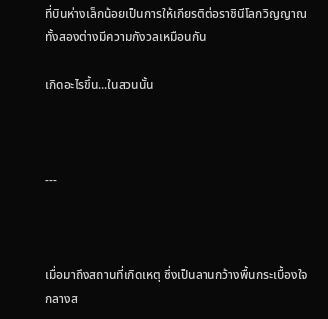ที่บินห่างเล็กน้อยเป็นการให้เกียรติต่อราชินีโลกวิญญาณ ทั้งสองต่างมีความกังวลเหมือนกัน

เกิดอะไรขึ้น...ในสวนนั้น



---



เมื่อมาถึงสถานที่เกิดเหตุ ซึ่งเป็นลานกว้างพื้นกระเบื้องใจกลางส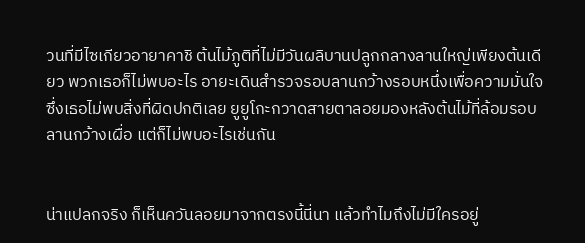วนที่มีไซเกียวอายาคาชิ ต้นไม้ภูติที่ไม่มีวันผลิบานปลูกกลางลานใหญ่เพียงต้นเดียว พวกเธอก็ไม่พบอะไร อายะเดินสำรวจรอบลานกว้างรอบหนึ่งเพื่อความมั่นใจ ซึ่งเธอไม่พบสิ่งที่ผิดปกติเลย ยูยูโกะกวาดสายตาลอยมองหลังต้นไม้ที่ล้อมรอบลานกว้างเผื่อ แต่ก็ไม่พบอะไรเช่นกัน


น่าแปลกจริง ก็เห็นควันลอยมาจากตรงนี้นี่นา แล้วทำไมถึงไม่มีใครอยู่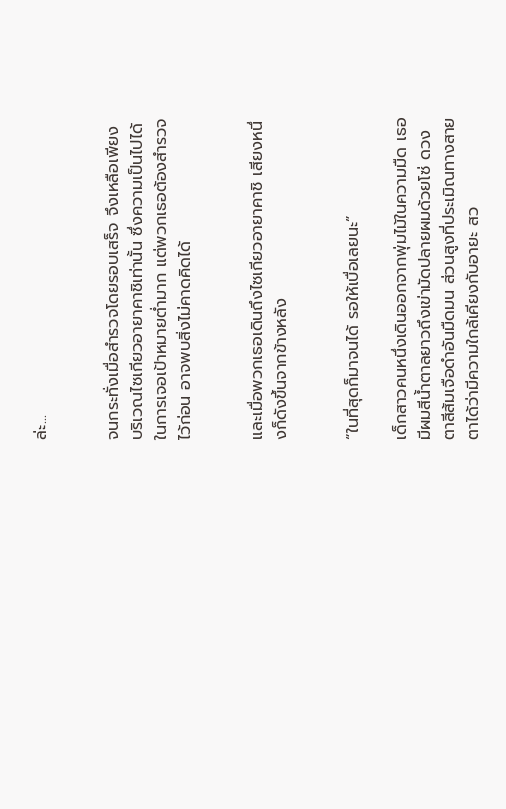ล่ะ...


จนกระทั่งเมื่อสำรวจโดยรอบเสร็จ จึงเหลือเพียงบริเวณไซเกียวอายาคาชิเท่านั้น ซึ่งความเป็นไปได้ในการเจอเป้าหมายต่ำมาก แต่พวกเธอต้องสำรวจไว้ก่อน อาจพบสิ่งไม่คาดคิดได้


และเมื่อพวกเธอเดินถึงไซเกียวอายาคาชิ เสียงหนึ่งก็ดังขึ้นจากข้างหลัง


“ในที่สุดก็มาจนได้ รอให้เบื่อเลยนะ”

เด็กสาวคนหนึ่งเดินออกจากพุ่มไม้ในความมืด เธอมีผมสีน้ำตาลยาวถึงเข่ามัดปลายผมด้วยโซ่ ดวงตาสีส้มเจือดำอันมืดมน ส่วนสูงที่ประเมิณทางสายตาได้ว่ามีความใกล้เคียงกับอายะ สว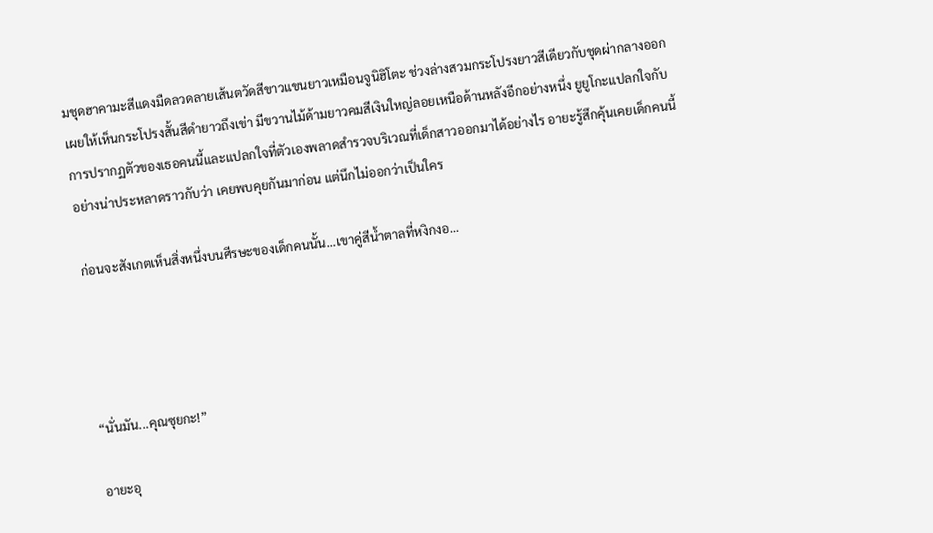มชุดฮาคามะสีแดงมืดลวดลายเส้นตวัดสีขาวแขนยาวเหมือนจูนิฮิโตะ ช่วงล่างสวมกระโปรงยาวสีเดียวกับชุดผ่ากลางออกเผยให้เห็นกระโปรงสั้นสีดำยาวถึงเข่า มีขวานไม้ด้ามยาวคมสีเงินใหญ่ลอยเหนือด้านหลังอีกอย่างหนึ่ง ยูยูโกะแปลกใจกับการปรากฏตัวของเธอคนนี้และแปลกใจที่ตัวเองพลาดสำรวจบริเวณที่เด็กสาวออกมาได้อย่างไร อายะรู้สึกคุ้นเคยเด็กคนนี้อย่างน่าประหลาดราวกับว่า เคยพบคุยกันมาก่อน แต่นึกไม่ออกว่าเป็นใคร

ก่อนจะสังเกตเห็นสิ่งหนึ่งบนศีรษะของเด็กคนนั้น...เขาคู่สีน้ำตาลที่หงิกงอ...




“นั่นมัน...คุณซุยกะ!”

อายะอุ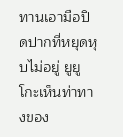ทานเอามือปิดปากที่หยุดหุบไม่อยู่ ยูยูโกะเห็นท่าทางของ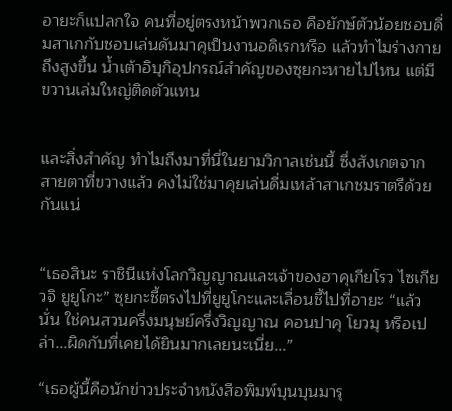อายะก็แปลกใจ คนที่อยู่ตรงหน้าพวกเธอ คือยักษ์ตัวน้อยชอบดื่มสาเกกับชอบเล่นดันมาคุเป็นงานอดิเรกหรือ แล้วทำไมร่างกายถึงสูงขึ้น น้ำเต้าอิบุกิอุปกรณ์สำคัญของซุยกะหายไปไหน แต่มีขวานเล่มใหญ่ติดตัวแทน


และสิ่งสำคัญ ทำไมถึงมาที่นี่ในยามวิกาลเช่นนี้ ซึ่งสังเกตจากสายตาที่ขวางแล้ว คงไม่ใช่มาคุยเล่นดื่มเหล้าสาเกชมราตรีด้วยกันแน่


“เธอสินะ ราชินีแห่งโลกวิญญาณและเจ้าของฮาคุเกียโรว ไซเกียวจิ ยูยูโกะ” ซุยกะชี้ตรงไปที่ยูยูโกะและเลื่อนชี้ไปที่อายะ “แล้วนั่น ใช่คนสวนครึ่งมนุษย์ครึ่งวิญญาณ คอนปาคุ โยวมุ หรือเปล่า...ผิดกับที่เคยได้ยินมากเลยนะเนี่ย...”

“เธอผู้นี้คือนักข่าวประจำหนังสือพิมพ์บุนบุนมารุ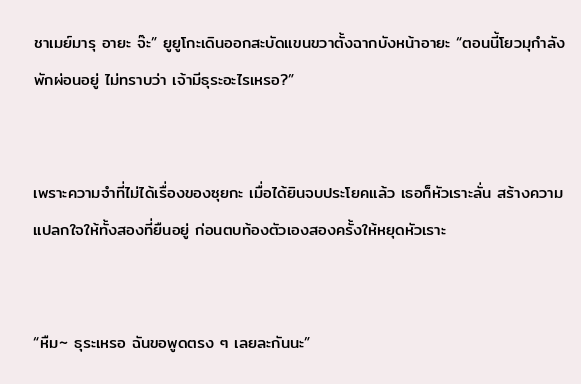ชาเมย์มารุ อายะ จ๊ะ” ยูยูโกะเดินออกสะบัดแขนขวาตั้งฉากบังหน้าอายะ “ตอนนี้โยวมุกำลังพักผ่อนอยู่ ไม่ทราบว่า เจ้ามีธุระอะไรเหรอ?”


เพราะความจำที่ไม่ได้เรื่องของซุยกะ เมื่อได้ยินจบประโยคแล้ว เธอก็หัวเราะลั่น สร้างความแปลกใจให้ทั้งสองที่ยืนอยู่ ก่อนตบท้องตัวเองสองครั้งให้หยุดหัวเราะ


“หืม~ ธุระเหรอ ฉันขอพูดตรง ๆ เลยละกันนะ”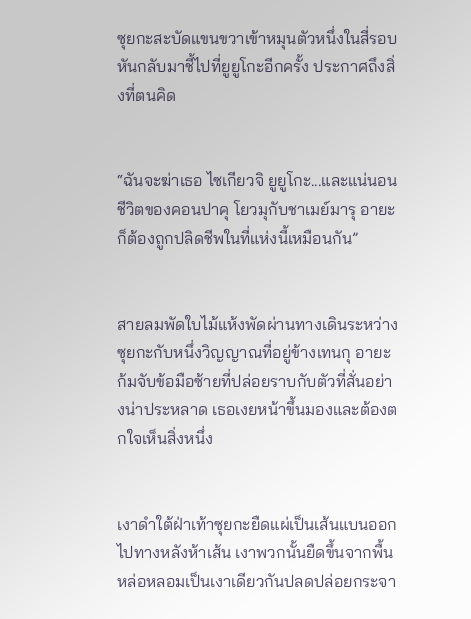ซุยกะสะบัดแขนขวาเข้าหมุนตัวหนึ่งในสี่รอบหันกลับมาชี้ไปที่ยูยูโกะอีกครั้ง ประกาศถึงสิ่งที่ตนคิด


“ฉันจะฆ่าเธอ ไซเกียวจิ ยูยูโกะ...และแน่นอน ชีวิตของคอนปาคุ โยวมุกับชาเมย์มารุ อายะก็ต้องถูกปลิดชีพในที่แห่งนี้เหมือนกัน”


สายลมพัดใบไม้แห้งพัดผ่านทางเดินระหว่างซุยกะกับหนึ่งวิญญาณที่อยู่ข้างเทนกุ อายะก้มจับข้อมือซ้ายที่ปล่อยราบกับตัวที่สั่นอย่างน่าประหลาด เธอเงยหน้าขึ้นมองและต้องตกใจเห็นสิ่งหนึ่ง


เงาดำใต้ฝ่าเท้าซุยกะยืดแผ่เป็นเส้นแบนออกไปทางหลังห้าเส้น เงาพวกนั้นยืดขึ้นจากพื้นหล่อหลอมเป็นเงาเดียวกันปลดปล่อยกระจา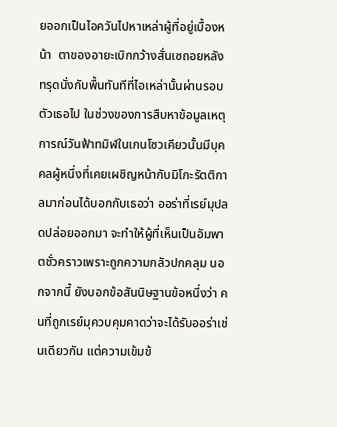ยออกเป็นไอควันไปหาเหล่าผู้ที่อยู่เบื้องหน้า  ตาของอายะเบิกกว้างสั่นเซถอยหลังทรุดนั่งกับพื้นทันทีที่ไอเหล่านั้นผ่านรอบตัวเธอไป ในช่วงของการสืบหาข้อมูลเหตุการณ์วันฟ้าทมิฬในเกนโซวเคียวนั้นมีบุคคลผู้หนึ่งที่เคยเผชิญหน้ากับมิโกะรัตติกาลมาก่อนได้บอกกับเธอว่า ออร่าที่เรย์มุปลดปล่อยออกมา จะทำให้ผู้ที่เห็นเป็นอัมพาตชั่วคราวเพราะถูกความกลัวปกคลุม นอกจากนี้ ยังบอกข้อสันนิษฐานข้อหนึ่งว่า คนที่ถูกเรย์มุควบคุมคาดว่าจะได้รับออร่าเช่นเดียวกัน แต่ความเข้มข้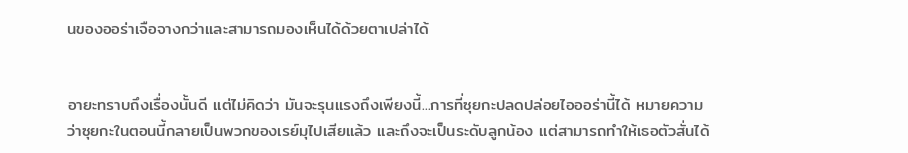นของออร่าเจือจางกว่าและสามารถมองเห็นได้ด้วยตาเปล่าได้


อายะทราบถึงเรื่องนั้นดี แต่ไม่คิดว่า มันจะรุนแรงถึงเพียงนี้...การที่ซุยกะปลดปล่อยไอออร่านี้ได้ หมายความว่าซุยกะในตอนนี้กลายเป็นพวกของเรย์มุไปเสียแล้ว และถึงจะเป็นระดับลูกน้อง แต่สามารถทำให้เธอตัวสั่นได้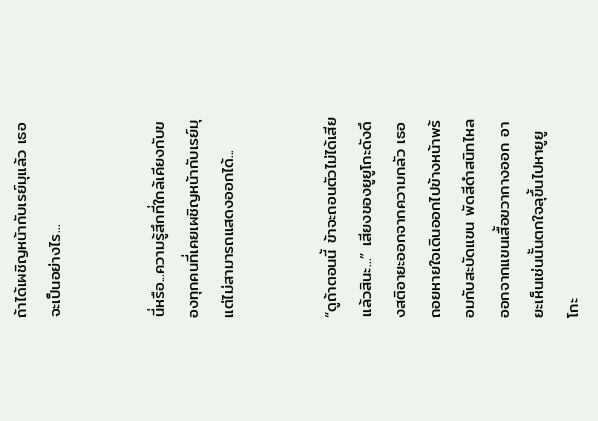ถ้าได้เผชิญหน้ากับเรย์มุแล้ว เธอจะเป็นอย่างไร...


นี่หรือ...ความรู้สึกที่ใกล้เคียงกับของทุกคนที่เคยเผชิญหน้ากับเรย์มุ แต่ไม่สามารถแสดงออกได้...


“ดูถ้าตอนนี้ ข้าจะถอนตัวไม่ได้เสียแล้วสินะ...” เสียงของยูยูโกะดังดึงสติอายะออกจากความกลัว เธอถอยหายใจเดินออกไปข้างหน้าพร้อมกับสะบัดแขน พัดสีดำสนิทไหลออกจากแขนเสื้อขวากางออก อายะเห็นเช่นนั้นตกใจลุขึ้นไปหายูยูโกะ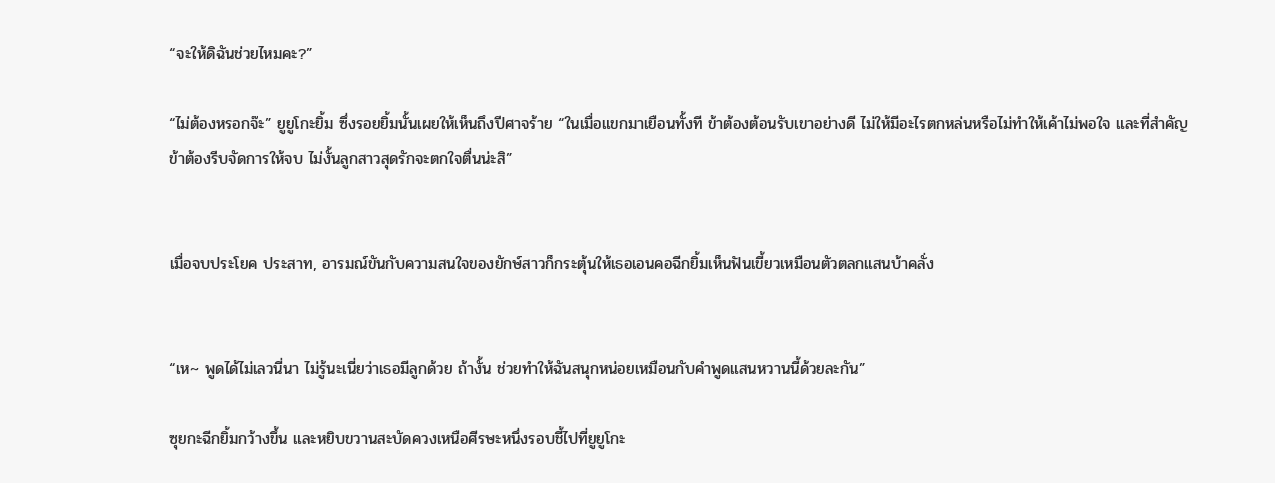“จะให้ดิฉันช่วยไหมคะ?”

“ไม่ต้องหรอกจ๊ะ” ยูยูโกะยิ้ม ซึ่งรอยยิ้มนั้นเผยให้เห็นถึงปีศาจร้าย “ในเมื่อแขกมาเยือนทั้งที ข้าต้องต้อนรับเขาอย่างดี ไม่ให้มีอะไรตกหล่นหรือไม่ทำให้เค้าไม่พอใจ และที่สำคัญ ข้าต้องรีบจัดการให้จบ ไม่งั้นลูกสาวสุดรักจะตกใจตื่นน่ะสิ”


เมื่อจบประโยค ประสาท, อารมณ์ขันกับความสนใจของยักษ์สาวก็กระตุ้นให้เธอเอนคอฉีกยิ้มเห็นฟันเขี้ยวเหมือนตัวตลกแสนบ้าคลั่ง


“เห~ พูดได้ไม่เลวนี่นา ไม่รู้นะเนี่ยว่าเธอมีลูกด้วย ถ้างั้น ช่วยทำให้ฉันสนุกหน่อยเหมือนกับคำพูดแสนหวานนี้ด้วยละกัน”

ซุยกะฉีกยิ้มกว้างขึ้น และหยิบขวานสะบัดควงเหนือศีรษะหนึ่งรอบชี้ไปที่ยูยูโกะ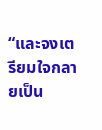“และจงเตรียมใจกลายเป็น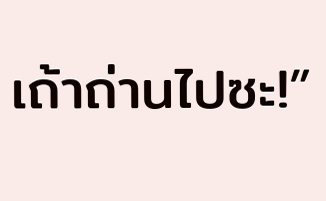เถ้าถ่านไปซะ!”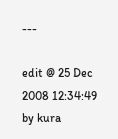---

edit @ 25 Dec 2008 12:34:49 by kura